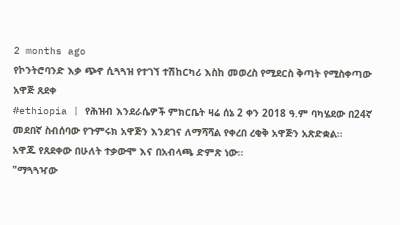2 months ago
የኮንትሮባንድ እቃ ጭኖ ሲጓጓዝ የተገኘ ተሽከርካሪ እስከ መወረስ የሚደርስ ቅጣት የሚስቀጣው አዋጅ ጸደቀ
#ethiopia | የሕዝብ እንደራሴዎች ምክርቤት ዛሬ ሰኔ 2 ቀን 2018 ዓ.ም ባካሄደው በ24ኛ መደበኛ ስብሰባው የጉምሩክ አዋጅን እንደገና ለማሻሻል የቀረበ ረቂቅ አዋጅን አጽድቋል፡፡
አዋጁ የጸደቀው በሁለት ተቃውሞ እና በአብላጫ ድምጽ ነው፡፡
"ማጓጓዣው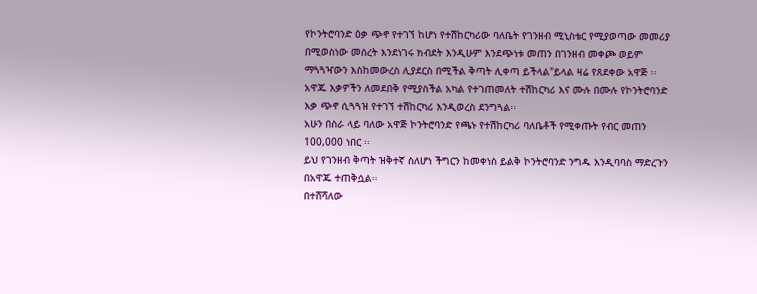የኮንትሮባንድ ዕቃ ጭኖ የተገኘ ከሆነ የተሽከርካሪው ባለቤት የገንዘብ ሚኒስቴር የሚያወጣው መመሪያ በሚወስነው መሰረት እንደነገሩ ክብደት እንዲሁም እንደጭነቱ መጠን በገንዘብ መቀጮ ወይም ማጓጓዣውን እስከመውረስ ሊያደርስ በሚችል ቅጣት ሊቀጣ ይችላል"ይላል ዛሬ የጸደቀው አዋጅ ፡፡
አዋጁ እቃዎችን ለመደበቅ የሚያስችል አካል የተገጠመለት ተሽከርካሪ እና ሙሉ በሙሉ የኮንትሮባንድ እቃ ጭኖ ሲጓጓዝ የተገኘ ተሽከርካሪ እንዲወረስ ደንግጓል፡፡
አሁን በስራ ላይ ባለው አዋጅ ኮንትሮባንድ የጫኑ የተሽከርካሪ ባለቤቶች የሚቀጡት የብር መጠን 100,000 ነበር ፡፡
ይህ የገንዘብ ቅጣት ዝቅተኛ ስለሆነ ችግርን ከመቀነስ ይልቅ ኮንትሮባንድ ንግዱ እንዲባባስ ማድረጉን በአዋጁ ተጠቅሷል፡፡
በተሸሻለው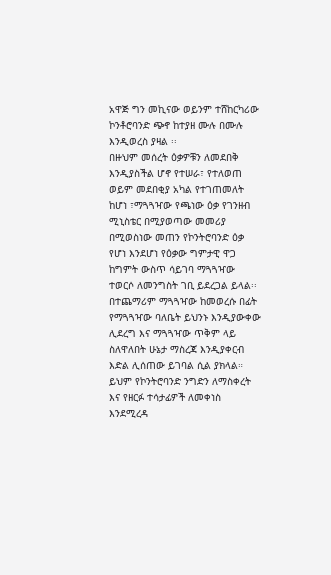አዋጅ ግን መኪናው ወይንም ተሸከርካሪው ኮንቶሮባንድ ጭኖ ከተያዘ ሙሉ በሙሉ እንዲወረስ ያዛል ፡፡
በዙህም መሰረት ዕቃዎቹን ለመደበቅ እንዲያስችል ሆኖ የተሠራ፣ የተለወጠ ወይም መደበቂያ አካል የተገጠመለት ከሆነ ፣ማጓጓዣው የጫነው ዕቃ የገንዘብ ሚኒስቴር በሚያወጣው መመሪያ በሚወስነው መጠን የኮንትሮባንድ ዕቃ የሆነ እንደሆነ የዕቃው ግምታዊ ዋጋ ከግምት ውስጥ ሳይገባ ማጓጓዣው ተወርሶ ለመንግስት ገቢ ይደረጋል ይላል፡፡
በተጨማሪም ማጓጓዣው ከመወረሱ በፊት የማጓጓዣው ባለቤት ይህንኑ እንዲያውቀው ሊደረግ እና ማጓጓዣው ጥቅም ላይ ስለዋለበት ሁኔታ ማስረጃ እንዲያቀርብ እድል ሊሰጠው ይገባል ሲል ያክላል።
ይህም የኮንትሮባንድ ንግድን ለማስቀረት እና የዘርፉ ተሳታፊዎች ለመቀነስ እንደሚረዳ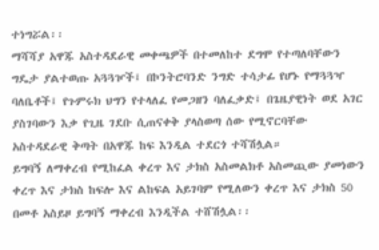ተነግሯል፡፡
ማሻሻያ አዋጁ አስተዳደራዊ መቀጫዎች በተመለከተ ደግሞ የተጣለባቸውን ግዴታ ያልተወጡ አጓጓዦች፤ በኮንትሮባንድ ንግድ ተሳታፊ የሆኑ የማጓጓዣ ባለቤቶች፤ የጉምሩክ ህግን የተላለፈ የመጋዘን ባለፈቃድ፤ በጌዜያዊነት ወደ አገር ያስገባውን እቃ የጊዜ ገደቡ ሲጠናቀቅ ያላስወጣ ሰው የሚኖርባቸው አስተዳደራዊ ቅጣት በአዋጁ ከፍ እንዲል ተደርጎ ተሻሽሏል።
ይግባኝ ለማቀረብ የሚከፈል ቀረጥ እና ታክስ አስመልክቶ አስመጪው ያመነውን ቀረጥ እና ታክስ ከፍሎ እና ልከፍል አይገባም የሚለውን ቀረጥ እና ታክስ 50 በመቶ አስይዞ ይግባኝ ማቀረብ እንዲችል ተሸሽሏል፡፡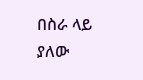በስራ ላይ ያለው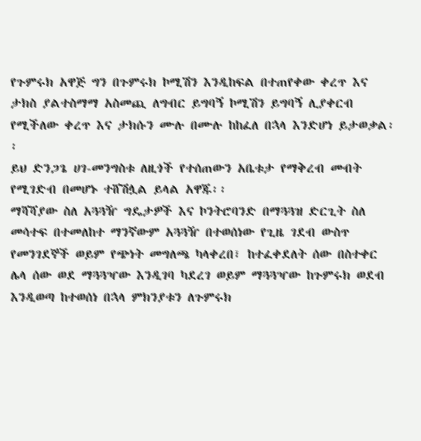የጉምሩክ አዋጅ ግን በጉምሩክ ኮሚሽን እንዲከፍል በተጠየቀው ቀረጥ እና ታክስ ያልተስማማ አስመጪ ለግብር ይግባኝ ኮሚሽን ይግባኝ ሊያቀርብ የሚችለው ቀረጥ እና ታክሱን ሙሉ በሙሉ ከከፈለ በኋላ እንድሆነ ይታወቃል፡፡
ይህ ድንጋጌ ሀገ-መንግስቱ ለዚጎች የተሰጠውን አቤቱታ የማቅረብ መብት የሚገድብ በመሆኑ ተሸሽሏል ይላል አዋጁ፡፡
ማሻሻያው ስለ አጓጓዥ ግዴታዎች እና ኮንትሮባንድ በማጓጓዝ ድርጊት ስለ መሳተፍ በተመለከተ ማንኛውም አጓጓዥ በተወሰነው የጊዜ ገደብ ውስጥ የመንገደኞች ወይም የጭነት መግለጫ ካላቀረበ፣ ከተፈቀደለት ሰው በስተቀር ሌላ ሰው ወደ ማጓጓዣው እንዲገባ ካደረገ ወይም ማጓጓዣው ከጉምሩክ ወደብ እንዲወጣ ከተወሰነ በኋላ ምክንያቱን ለጉምሩክ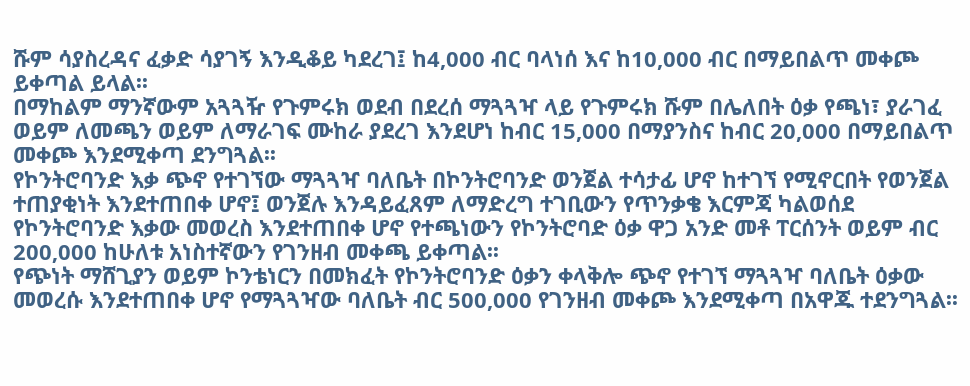ሹም ሳያስረዳና ፈቃድ ሳያገኝ እንዲቆይ ካደረገ፤ ከ4,000 ብር ባላነሰ እና ከ10,000 ብር በማይበልጥ መቀጮ ይቀጣል ይላል፡፡
በማከልም ማንኛውም አጓጓዥ የጉምሩክ ወደብ በደረሰ ማጓጓዣ ላይ የጉምሩክ ሹም በሌለበት ዕቃ የጫነ፣ ያራገፈ ወይም ለመጫን ወይም ለማራገፍ ሙከራ ያደረገ እንደሆነ ከብር 15,000 በማያንስና ከብር 20,000 በማይበልጥ መቀጮ እንደሚቀጣ ደንግጓል፡፡
የኮንትሮባንድ እቃ ጭኖ የተገኘው ማጓጓዣ ባለቤት በኮንትሮባንድ ወንጀል ተሳታፊ ሆኖ ከተገኘ የሚኖርበት የወንጀል ተጠያቂነት እንደተጠበቀ ሆኖ፤ ወንጀሉ እንዳይፈጸም ለማድረግ ተገቢውን የጥንቃቄ እርምጃ ካልወሰደ የኮንትሮባንድ እቃው መወረስ እንደተጠበቀ ሆኖ የተጫነውን የኮንትሮባድ ዕቃ ዋጋ አንድ መቶ ፐርሰንት ወይም ብር 200‚000 ከሁለቱ አነስተኛውን የገንዘብ መቀጫ ይቀጣል፡፡
የጭነት ማሸጊያን ወይም ኮንቴነርን በመክፈት የኮንትሮባንድ ዕቃን ቀላቅሎ ጭኖ የተገኘ ማጓጓዣ ባለቤት ዕቃው መወረሱ እንደተጠበቀ ሆኖ የማጓጓዣው ባለቤት ብር 500,000 የገንዘብ መቀጮ እንደሚቀጣ በአዋጁ ተደንግጓል፡፡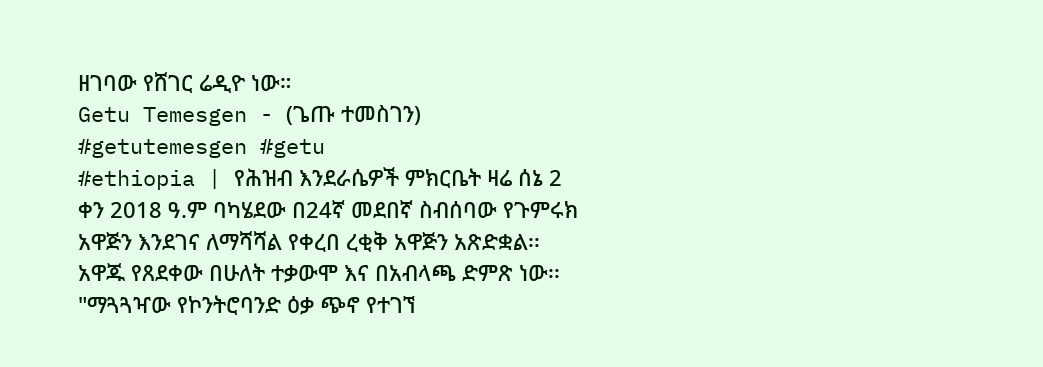ዘገባው የሸገር ሬዲዮ ነው።
Getu Temesgen - (ጌጡ ተመስገን)
#getutemesgen #getu
#ethiopia | የሕዝብ እንደራሴዎች ምክርቤት ዛሬ ሰኔ 2 ቀን 2018 ዓ.ም ባካሄደው በ24ኛ መደበኛ ስብሰባው የጉምሩክ አዋጅን እንደገና ለማሻሻል የቀረበ ረቂቅ አዋጅን አጽድቋል፡፡
አዋጁ የጸደቀው በሁለት ተቃውሞ እና በአብላጫ ድምጽ ነው፡፡
"ማጓጓዣው የኮንትሮባንድ ዕቃ ጭኖ የተገኘ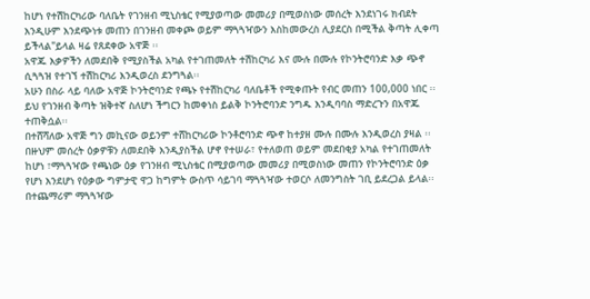ከሆነ የተሽከርካሪው ባለቤት የገንዘብ ሚኒስቴር የሚያወጣው መመሪያ በሚወስነው መሰረት እንደነገሩ ክብደት እንዲሁም እንደጭነቱ መጠን በገንዘብ መቀጮ ወይም ማጓጓዣውን እስከመውረስ ሊያደርስ በሚችል ቅጣት ሊቀጣ ይችላል"ይላል ዛሬ የጸደቀው አዋጅ ፡፡
አዋጁ እቃዎችን ለመደበቅ የሚያስችል አካል የተገጠመለት ተሽከርካሪ እና ሙሉ በሙሉ የኮንትሮባንድ እቃ ጭኖ ሲጓጓዝ የተገኘ ተሽከርካሪ እንዲወረስ ደንግጓል፡፡
አሁን በስራ ላይ ባለው አዋጅ ኮንትሮባንድ የጫኑ የተሽከርካሪ ባለቤቶች የሚቀጡት የብር መጠን 100,000 ነበር ፡፡
ይህ የገንዘብ ቅጣት ዝቅተኛ ስለሆነ ችግርን ከመቀነስ ይልቅ ኮንትሮባንድ ንግዱ እንዲባባስ ማድረጉን በአዋጁ ተጠቅሷል፡፡
በተሸሻለው አዋጅ ግን መኪናው ወይንም ተሸከርካሪው ኮንቶሮባንድ ጭኖ ከተያዘ ሙሉ በሙሉ እንዲወረስ ያዛል ፡፡
በዙህም መሰረት ዕቃዎቹን ለመደበቅ እንዲያስችል ሆኖ የተሠራ፣ የተለወጠ ወይም መደበቂያ አካል የተገጠመለት ከሆነ ፣ማጓጓዣው የጫነው ዕቃ የገንዘብ ሚኒስቴር በሚያወጣው መመሪያ በሚወስነው መጠን የኮንትሮባንድ ዕቃ የሆነ እንደሆነ የዕቃው ግምታዊ ዋጋ ከግምት ውስጥ ሳይገባ ማጓጓዣው ተወርሶ ለመንግስት ገቢ ይደረጋል ይላል፡፡
በተጨማሪም ማጓጓዣው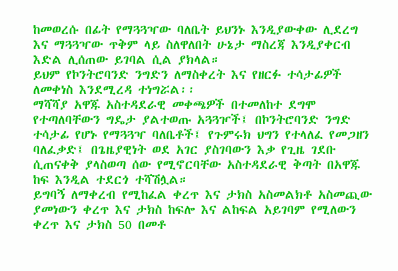ከመወረሱ በፊት የማጓጓዣው ባለቤት ይህንኑ እንዲያውቀው ሊደረግ እና ማጓጓዣው ጥቅም ላይ ስለዋለበት ሁኔታ ማስረጃ እንዲያቀርብ እድል ሊሰጠው ይገባል ሲል ያክላል።
ይህም የኮንትሮባንድ ንግድን ለማስቀረት እና የዘርፉ ተሳታፊዎች ለመቀነስ እንደሚረዳ ተነግሯል፡፡
ማሻሻያ አዋጁ አስተዳደራዊ መቀጫዎች በተመለከተ ደግሞ የተጣለባቸውን ግዴታ ያልተወጡ አጓጓዦች፤ በኮንትሮባንድ ንግድ ተሳታፊ የሆኑ የማጓጓዣ ባለቤቶች፤ የጉምሩክ ህግን የተላለፈ የመጋዘን ባለፈቃድ፤ በጌዜያዊነት ወደ አገር ያስገባውን እቃ የጊዜ ገደቡ ሲጠናቀቅ ያላስወጣ ሰው የሚኖርባቸው አስተዳደራዊ ቅጣት በአዋጁ ከፍ እንዲል ተደርጎ ተሻሽሏል።
ይግባኝ ለማቀረብ የሚከፈል ቀረጥ እና ታክስ አስመልክቶ አስመጪው ያመነውን ቀረጥ እና ታክስ ከፍሎ እና ልከፍል አይገባም የሚለውን ቀረጥ እና ታክስ 50 በመቶ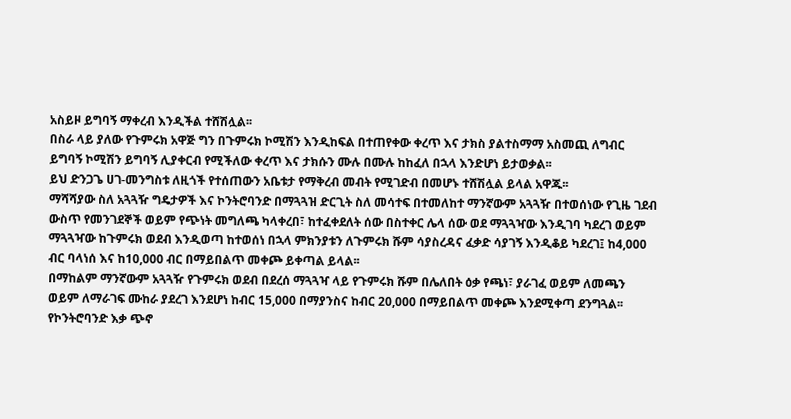አስይዞ ይግባኝ ማቀረብ እንዲችል ተሸሽሏል፡፡
በስራ ላይ ያለው የጉምሩክ አዋጅ ግን በጉምሩክ ኮሚሽን እንዲከፍል በተጠየቀው ቀረጥ እና ታክስ ያልተስማማ አስመጪ ለግብር ይግባኝ ኮሚሽን ይግባኝ ሊያቀርብ የሚችለው ቀረጥ እና ታክሱን ሙሉ በሙሉ ከከፈለ በኋላ እንድሆነ ይታወቃል፡፡
ይህ ድንጋጌ ሀገ-መንግስቱ ለዚጎች የተሰጠውን አቤቱታ የማቅረብ መብት የሚገድብ በመሆኑ ተሸሽሏል ይላል አዋጁ፡፡
ማሻሻያው ስለ አጓጓዥ ግዴታዎች እና ኮንትሮባንድ በማጓጓዝ ድርጊት ስለ መሳተፍ በተመለከተ ማንኛውም አጓጓዥ በተወሰነው የጊዜ ገደብ ውስጥ የመንገደኞች ወይም የጭነት መግለጫ ካላቀረበ፣ ከተፈቀደለት ሰው በስተቀር ሌላ ሰው ወደ ማጓጓዣው እንዲገባ ካደረገ ወይም ማጓጓዣው ከጉምሩክ ወደብ እንዲወጣ ከተወሰነ በኋላ ምክንያቱን ለጉምሩክ ሹም ሳያስረዳና ፈቃድ ሳያገኝ እንዲቆይ ካደረገ፤ ከ4,000 ብር ባላነሰ እና ከ10,000 ብር በማይበልጥ መቀጮ ይቀጣል ይላል፡፡
በማከልም ማንኛውም አጓጓዥ የጉምሩክ ወደብ በደረሰ ማጓጓዣ ላይ የጉምሩክ ሹም በሌለበት ዕቃ የጫነ፣ ያራገፈ ወይም ለመጫን ወይም ለማራገፍ ሙከራ ያደረገ እንደሆነ ከብር 15,000 በማያንስና ከብር 20,000 በማይበልጥ መቀጮ እንደሚቀጣ ደንግጓል፡፡
የኮንትሮባንድ እቃ ጭኖ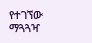የተገኘው ማጓጓዣ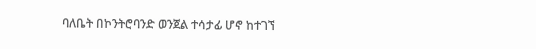ባለቤት በኮንትሮባንድ ወንጀል ተሳታፊ ሆኖ ከተገኘ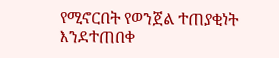የሚኖርበት የወንጀል ተጠያቂነት እንደተጠበቀ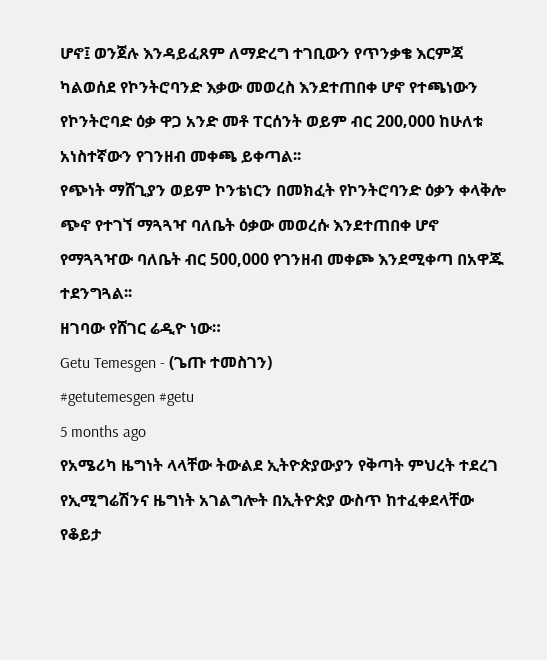ሆኖ፤ ወንጀሉ እንዳይፈጸም ለማድረግ ተገቢውን የጥንቃቄ እርምጃ ካልወሰደ የኮንትሮባንድ እቃው መወረስ እንደተጠበቀ ሆኖ የተጫነውን የኮንትሮባድ ዕቃ ዋጋ አንድ መቶ ፐርሰንት ወይም ብር 200‚000 ከሁለቱ አነስተኛውን የገንዘብ መቀጫ ይቀጣል፡፡
የጭነት ማሸጊያን ወይም ኮንቴነርን በመክፈት የኮንትሮባንድ ዕቃን ቀላቅሎ ጭኖ የተገኘ ማጓጓዣ ባለቤት ዕቃው መወረሱ እንደተጠበቀ ሆኖ የማጓጓዣው ባለቤት ብር 500,000 የገንዘብ መቀጮ እንደሚቀጣ በአዋጁ ተደንግጓል፡፡
ዘገባው የሸገር ሬዲዮ ነው።
Getu Temesgen - (ጌጡ ተመስገን)
#getutemesgen #getu
5 months ago
የአሜሪካ ዜግነት ላላቸው ትውልደ ኢትዮጵያውያን የቅጣት ምህረት ተደረገ
የኢሚግሬሽንና ዜግነት አገልግሎት በኢትዮጵያ ውስጥ ከተፈቀደላቸው የቆይታ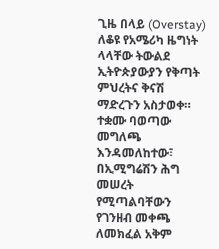ጊዜ በላይ (Overstay) ለቆዩ የአሜሪካ ዜግነት ላላቸው ትውልደ ኢትዮጵያውያን የቅጣት ምህረትና ቅናሽ ማድረጉን አስታወቀ።
ተቋሙ ባወጣው መግለጫ እንዳመለከተው፣ በኢሚግሬሽን ሕግ መሠረት የሚጣልባቸውን የገንዘብ መቀጫ ለመክፈል አቅም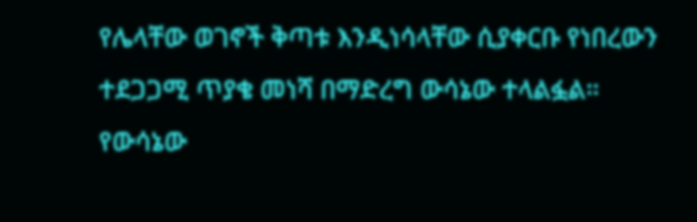የሌላቸው ወገኖች ቅጣቱ እንዲነሳላቸው ሲያቀርቡ የነበረውን ተደጋጋሚ ጥያቄ መነሻ በማድረግ ውሳኔው ተላልፏል።
የውሳኔው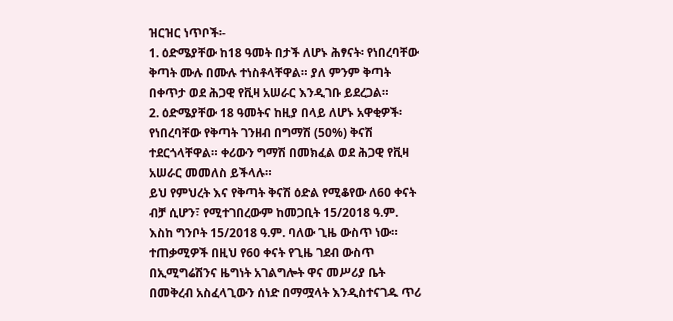ዝርዝር ነጥቦች፡-
1. ዕድሜያቸው ከ18 ዓመት በታች ለሆኑ ሕፃናት፡ የነበረባቸው ቅጣት ሙሉ በሙሉ ተነስቶላቸዋል። ያለ ምንም ቅጣት በቀጥታ ወደ ሕጋዊ የቪዛ አሠራር እንዲገቡ ይደረጋል።
2. ዕድሜያቸው 18 ዓመትና ከዚያ በላይ ለሆኑ አዋቂዎች፡ የነበረባቸው የቅጣት ገንዘብ በግማሽ (50%) ቅናሽ ተደርጎላቸዋል። ቀሪውን ግማሽ በመክፈል ወደ ሕጋዊ የቪዛ አሠራር መመለስ ይችላሉ።
ይህ የምህረት እና የቅጣት ቅናሽ ዕድል የሚቆየው ለ60 ቀናት ብቻ ሲሆን፣ የሚተገበረውም ከመጋቢት 15/2018 ዓ.ም. እስከ ግንቦት 15/2018 ዓ.ም. ባለው ጊዜ ውስጥ ነው።
ተጠቃሚዎች በዚህ የ60 ቀናት የጊዜ ገደብ ውስጥ በኢሚግሬሽንና ዜግነት አገልግሎት ዋና መሥሪያ ቤት በመቅረብ አስፈላጊውን ሰነድ በማሟላት እንዲስተናገዱ ጥሪ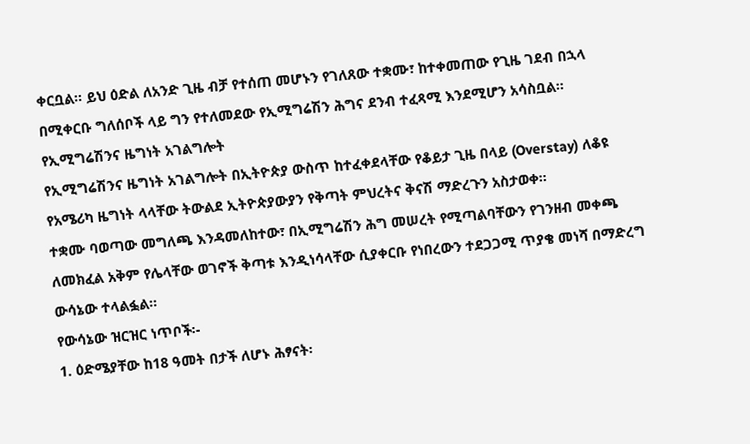ቀርቧል። ይህ ዕድል ለአንድ ጊዜ ብቻ የተሰጠ መሆኑን የገለጸው ተቋሙ፣ ከተቀመጠው የጊዜ ገደብ በኋላ በሚቀርቡ ግለሰቦች ላይ ግን የተለመደው የኢሚግሬሽን ሕግና ደንብ ተፈጻሚ እንደሚሆን አሳስቧል።
የኢሚግሬሽንና ዜግነት አገልግሎት
የኢሚግሬሽንና ዜግነት አገልግሎት በኢትዮጵያ ውስጥ ከተፈቀደላቸው የቆይታ ጊዜ በላይ (Overstay) ለቆዩ የአሜሪካ ዜግነት ላላቸው ትውልደ ኢትዮጵያውያን የቅጣት ምህረትና ቅናሽ ማድረጉን አስታወቀ።
ተቋሙ ባወጣው መግለጫ እንዳመለከተው፣ በኢሚግሬሽን ሕግ መሠረት የሚጣልባቸውን የገንዘብ መቀጫ ለመክፈል አቅም የሌላቸው ወገኖች ቅጣቱ እንዲነሳላቸው ሲያቀርቡ የነበረውን ተደጋጋሚ ጥያቄ መነሻ በማድረግ ውሳኔው ተላልፏል።
የውሳኔው ዝርዝር ነጥቦች፡-
1. ዕድሜያቸው ከ18 ዓመት በታች ለሆኑ ሕፃናት፡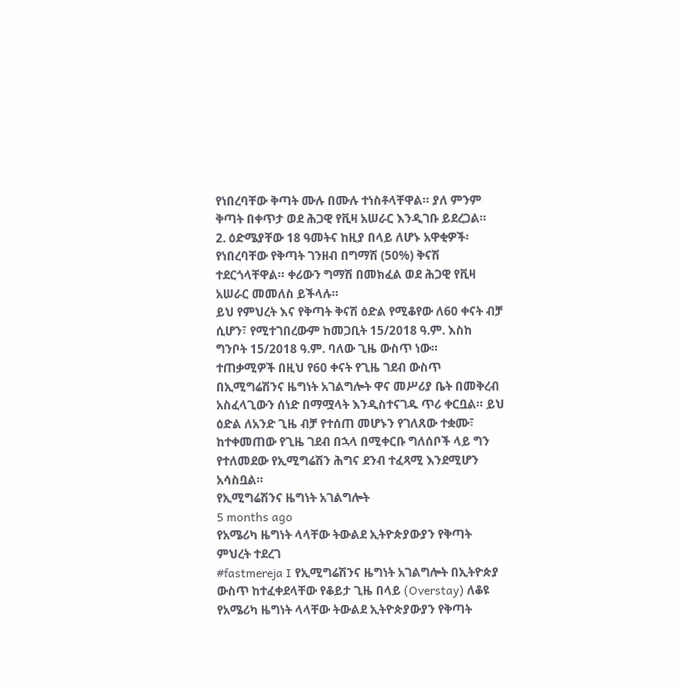የነበረባቸው ቅጣት ሙሉ በሙሉ ተነስቶላቸዋል። ያለ ምንም ቅጣት በቀጥታ ወደ ሕጋዊ የቪዛ አሠራር እንዲገቡ ይደረጋል።
2. ዕድሜያቸው 18 ዓመትና ከዚያ በላይ ለሆኑ አዋቂዎች፡ የነበረባቸው የቅጣት ገንዘብ በግማሽ (50%) ቅናሽ ተደርጎላቸዋል። ቀሪውን ግማሽ በመክፈል ወደ ሕጋዊ የቪዛ አሠራር መመለስ ይችላሉ።
ይህ የምህረት እና የቅጣት ቅናሽ ዕድል የሚቆየው ለ60 ቀናት ብቻ ሲሆን፣ የሚተገበረውም ከመጋቢት 15/2018 ዓ.ም. እስከ ግንቦት 15/2018 ዓ.ም. ባለው ጊዜ ውስጥ ነው።
ተጠቃሚዎች በዚህ የ60 ቀናት የጊዜ ገደብ ውስጥ በኢሚግሬሽንና ዜግነት አገልግሎት ዋና መሥሪያ ቤት በመቅረብ አስፈላጊውን ሰነድ በማሟላት እንዲስተናገዱ ጥሪ ቀርቧል። ይህ ዕድል ለአንድ ጊዜ ብቻ የተሰጠ መሆኑን የገለጸው ተቋሙ፣ ከተቀመጠው የጊዜ ገደብ በኋላ በሚቀርቡ ግለሰቦች ላይ ግን የተለመደው የኢሚግሬሽን ሕግና ደንብ ተፈጻሚ እንደሚሆን አሳስቧል።
የኢሚግሬሽንና ዜግነት አገልግሎት
5 months ago
የአሜሪካ ዜግነት ላላቸው ትውልደ ኢትዮጵያውያን የቅጣት ምህረት ተደረገ
#fastmereja I የኢሚግሬሽንና ዜግነት አገልግሎት በኢትዮጵያ ውስጥ ከተፈቀደላቸው የቆይታ ጊዜ በላይ (Overstay) ለቆዩ የአሜሪካ ዜግነት ላላቸው ትውልደ ኢትዮጵያውያን የቅጣት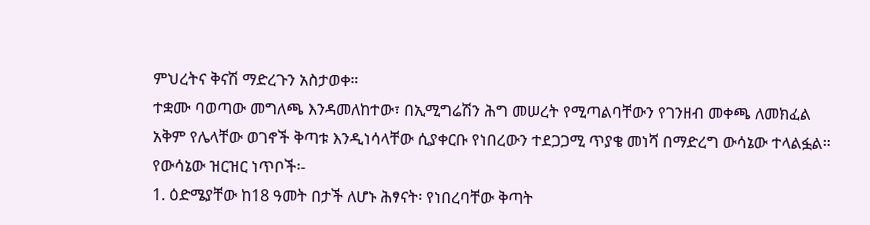ምህረትና ቅናሽ ማድረጉን አስታወቀ።
ተቋሙ ባወጣው መግለጫ እንዳመለከተው፣ በኢሚግሬሽን ሕግ መሠረት የሚጣልባቸውን የገንዘብ መቀጫ ለመክፈል አቅም የሌላቸው ወገኖች ቅጣቱ እንዲነሳላቸው ሲያቀርቡ የነበረውን ተደጋጋሚ ጥያቄ መነሻ በማድረግ ውሳኔው ተላልፏል።
የውሳኔው ዝርዝር ነጥቦች፡-
1. ዕድሜያቸው ከ18 ዓመት በታች ለሆኑ ሕፃናት፡ የነበረባቸው ቅጣት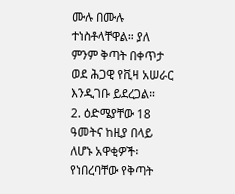ሙሉ በሙሉ ተነስቶላቸዋል። ያለ ምንም ቅጣት በቀጥታ ወደ ሕጋዊ የቪዛ አሠራር እንዲገቡ ይደረጋል።
2. ዕድሜያቸው 18 ዓመትና ከዚያ በላይ ለሆኑ አዋቂዎች፡ የነበረባቸው የቅጣት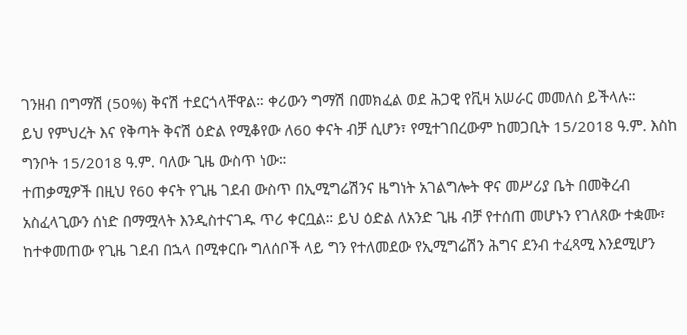ገንዘብ በግማሽ (50%) ቅናሽ ተደርጎላቸዋል። ቀሪውን ግማሽ በመክፈል ወደ ሕጋዊ የቪዛ አሠራር መመለስ ይችላሉ።
ይህ የምህረት እና የቅጣት ቅናሽ ዕድል የሚቆየው ለ60 ቀናት ብቻ ሲሆን፣ የሚተገበረውም ከመጋቢት 15/2018 ዓ.ም. እስከ ግንቦት 15/2018 ዓ.ም. ባለው ጊዜ ውስጥ ነው።
ተጠቃሚዎች በዚህ የ60 ቀናት የጊዜ ገደብ ውስጥ በኢሚግሬሽንና ዜግነት አገልግሎት ዋና መሥሪያ ቤት በመቅረብ አስፈላጊውን ሰነድ በማሟላት እንዲስተናገዱ ጥሪ ቀርቧል። ይህ ዕድል ለአንድ ጊዜ ብቻ የተሰጠ መሆኑን የገለጸው ተቋሙ፣ ከተቀመጠው የጊዜ ገደብ በኋላ በሚቀርቡ ግለሰቦች ላይ ግን የተለመደው የኢሚግሬሽን ሕግና ደንብ ተፈጻሚ እንደሚሆን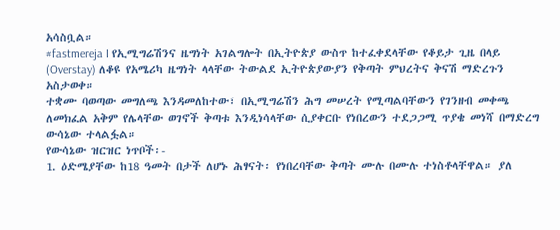አሳስቧል።
#fastmereja I የኢሚግሬሽንና ዜግነት አገልግሎት በኢትዮጵያ ውስጥ ከተፈቀደላቸው የቆይታ ጊዜ በላይ (Overstay) ለቆዩ የአሜሪካ ዜግነት ላላቸው ትውልደ ኢትዮጵያውያን የቅጣት ምህረትና ቅናሽ ማድረጉን አስታወቀ።
ተቋሙ ባወጣው መግለጫ እንዳመለከተው፣ በኢሚግሬሽን ሕግ መሠረት የሚጣልባቸውን የገንዘብ መቀጫ ለመክፈል አቅም የሌላቸው ወገኖች ቅጣቱ እንዲነሳላቸው ሲያቀርቡ የነበረውን ተደጋጋሚ ጥያቄ መነሻ በማድረግ ውሳኔው ተላልፏል።
የውሳኔው ዝርዝር ነጥቦች፡-
1. ዕድሜያቸው ከ18 ዓመት በታች ለሆኑ ሕፃናት፡ የነበረባቸው ቅጣት ሙሉ በሙሉ ተነስቶላቸዋል። ያለ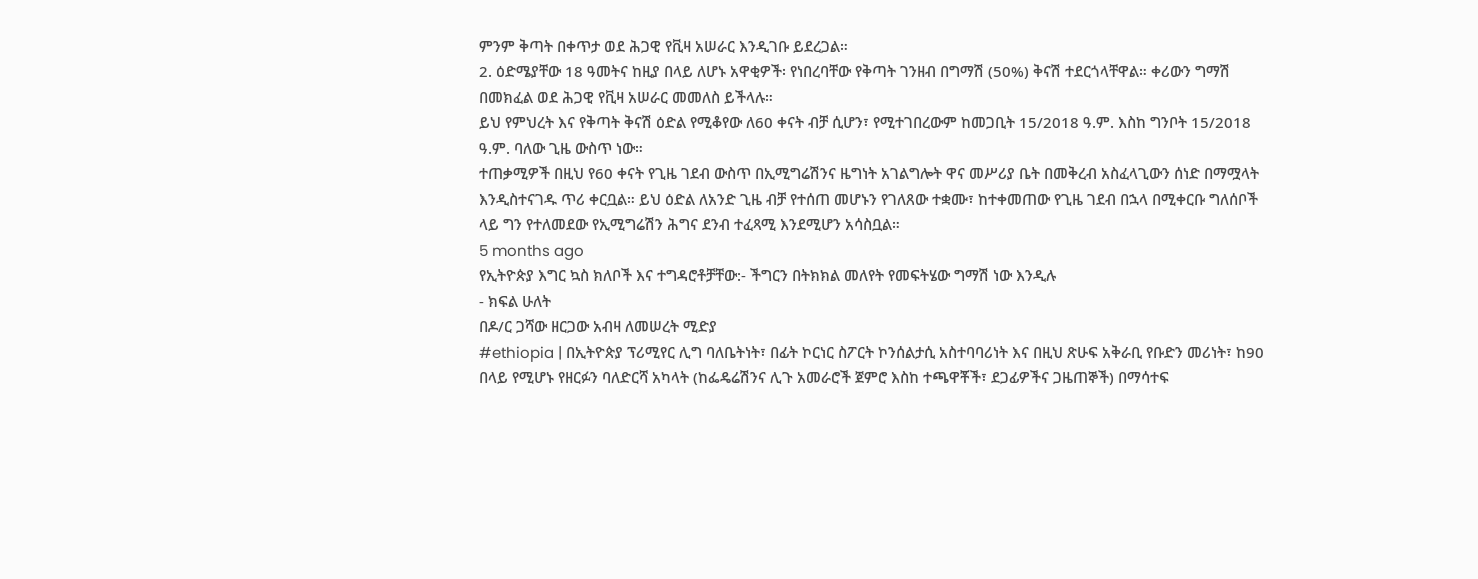ምንም ቅጣት በቀጥታ ወደ ሕጋዊ የቪዛ አሠራር እንዲገቡ ይደረጋል።
2. ዕድሜያቸው 18 ዓመትና ከዚያ በላይ ለሆኑ አዋቂዎች፡ የነበረባቸው የቅጣት ገንዘብ በግማሽ (50%) ቅናሽ ተደርጎላቸዋል። ቀሪውን ግማሽ በመክፈል ወደ ሕጋዊ የቪዛ አሠራር መመለስ ይችላሉ።
ይህ የምህረት እና የቅጣት ቅናሽ ዕድል የሚቆየው ለ60 ቀናት ብቻ ሲሆን፣ የሚተገበረውም ከመጋቢት 15/2018 ዓ.ም. እስከ ግንቦት 15/2018 ዓ.ም. ባለው ጊዜ ውስጥ ነው።
ተጠቃሚዎች በዚህ የ60 ቀናት የጊዜ ገደብ ውስጥ በኢሚግሬሽንና ዜግነት አገልግሎት ዋና መሥሪያ ቤት በመቅረብ አስፈላጊውን ሰነድ በማሟላት እንዲስተናገዱ ጥሪ ቀርቧል። ይህ ዕድል ለአንድ ጊዜ ብቻ የተሰጠ መሆኑን የገለጸው ተቋሙ፣ ከተቀመጠው የጊዜ ገደብ በኋላ በሚቀርቡ ግለሰቦች ላይ ግን የተለመደው የኢሚግሬሽን ሕግና ደንብ ተፈጻሚ እንደሚሆን አሳስቧል።
5 months ago
የኢትዮጵያ እግር ኳስ ክለቦች እና ተግዳሮቶቻቸው:- ችግርን በትክክል መለየት የመፍትሄው ግማሽ ነው እንዲሉ
- ክፍል ሁለት
በዶ/ር ጋሻው ዘርጋው አብዛ ለመሠረት ሚድያ
#ethiopia | በኢትዮጵያ ፕሪሚየር ሊግ ባለቤትነት፣ በፊት ኮርነር ስፖርት ኮንሰልታሲ አስተባባሪነት እና በዚህ ጽሁፍ አቅራቢ የቡድን መሪነት፣ ከ90 በላይ የሚሆኑ የዘርፉን ባለድርሻ አካላት (ከፌዴሬሽንና ሊጉ አመራሮች ጀምሮ እስከ ተጫዋቾች፣ ደጋፊዎችና ጋዜጠኞች) በማሳተፍ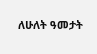ለሁለት ዓመታት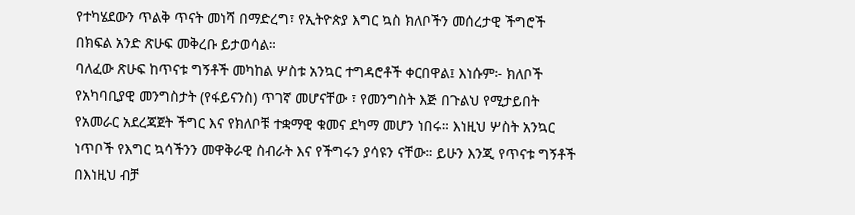የተካሄደውን ጥልቅ ጥናት መነሻ በማድረግ፣ የኢትዮጵያ እግር ኳስ ክለቦችን መሰረታዊ ችግሮች በክፍል አንድ ጽሁፍ መቅረቡ ይታወሳል።
ባለፈው ጽሁፍ ከጥናቱ ግኝቶች መካከል ሦስቱ አንኳር ተግዳሮቶች ቀርበዋል፤ እነሱም፦ ክለቦች የአካባቢያዊ መንግስታት (የፋይናንስ) ጥገኛ መሆናቸው ፣ የመንግስት እጅ በጉልህ የሚታይበት የአመራር አደረጃጀት ችግር እና የክለቦቹ ተቋማዊ ቁመና ደካማ መሆን ነበሩ። እነዚህ ሦስት አንኳር ነጥቦች የእግር ኳሳችንን መዋቅራዊ ስብራት እና የችግሩን ያሳዩን ናቸው። ይሁን እንጂ የጥናቱ ግኝቶች በእነዚህ ብቻ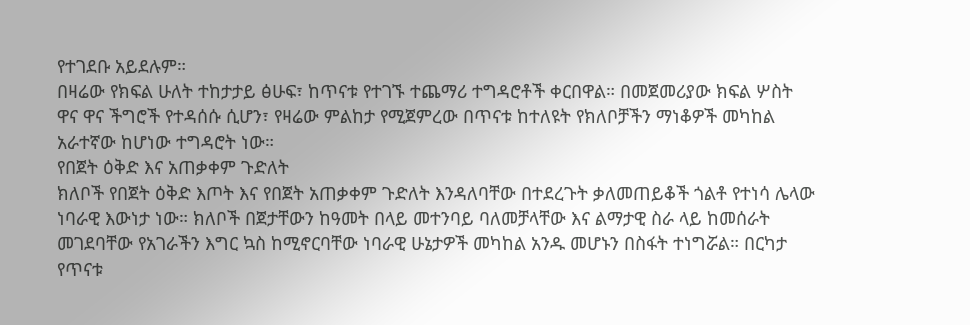የተገደቡ አይደሉም።
በዛሬው የክፍል ሁለት ተከታታይ ፅሁፍ፣ ከጥናቱ የተገኙ ተጨማሪ ተግዳሮቶች ቀርበዋል። በመጀመሪያው ክፍል ሦስት ዋና ዋና ችግሮች የተዳሰሱ ሲሆን፣ የዛሬው ምልከታ የሚጀምረው በጥናቱ ከተለዩት የክለቦቻችን ማነቆዎች መካከል አራተኛው ከሆነው ተግዳሮት ነው።
የበጀት ዕቅድ እና አጠቃቀም ጉድለት
ክለቦች የበጀት ዕቅድ እጦት እና የበጀት አጠቃቀም ጉድለት እንዳለባቸው በተደረጉት ቃለመጠይቆች ጎልቶ የተነሳ ሌላው ነባራዊ እውነታ ነው። ክለቦች በጀታቸውን ከዓመት በላይ መተንባይ ባለመቻላቸው እና ልማታዊ ስራ ላይ ከመሰራት መገደባቸው የአገራችን እግር ኳስ ከሚኖርባቸው ነባራዊ ሁኔታዎች መካከል አንዱ መሆኑን በስፋት ተነግሯል። በርካታ የጥናቱ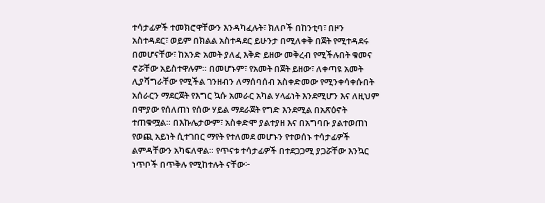ተሳታፊዎች ተመክሮዋቸውን እንዳካፈሉት፣ ክለቦች በከንቲባ፣ በዞን አስተዳደር፣ ወይም በክልል አስተዳደር ይሁንታ በሚለቀቅ በጀት የሚተዳደሩ በመሆናቸው፣ ከአንድ አመት ያለፈ እቅድ ይዘው መቅረብ የሚችሉበት ቁመና ኖሯቸው አይስተዋሉም። በመሆኑም፣ የአመት በጀት ይዘው፣ ለቀጣዩ አመት ሊያሻግራቸው የሚችል ገንዘብን ለማሰባሰብ አስቀድመው የሚንቀሳቀሱበት አሰራርን ማደርጀት የእግር ኳሱ አመራር አካል ሃላፊነት እንደሚሆን እና ለዚህም በሞያው የሰለጠነ የሰው ሃይል ማደራጀት የግድ እንደሚል በአጽዕኖት ተጠቁሟል። በእኩሌታውም፣ አስቀድሞ ያልተያዘ እና በአግባቡ ያልተወጠነ የወጪ አይነት ሲተገበር ማየት የተለመደ መሆኑን የተወሰኑ ተሳታፊዎች ልምዳቸውን አካፍለዋል። የጥናቱ ተሳታፊዎች በተደጋጋሚ ያጋሯቸው እንኳር ነጥቦች በጥቅሉ የሚከተሉት ናቸው፦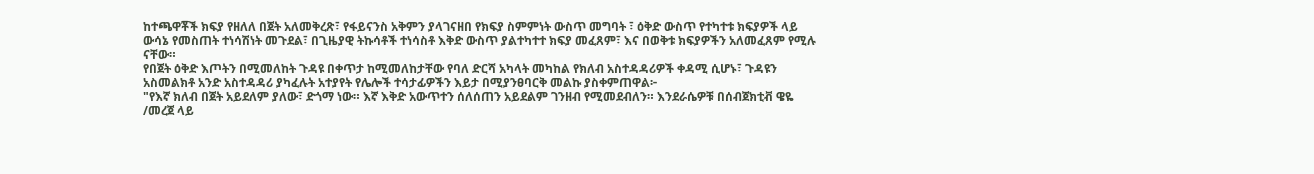ከተጫዋቾች ክፍያ የዘለለ በጀት አለመቅረጽ፣ የፋይናንስ አቅምን ያላገናዘበ የክፍያ ስምምነት ውስጥ መግባት ፣ ዕቅድ ውስጥ የተካተቱ ክፍያዎች ላይ ውሳኔ የመስጠት ተነሳሽነት መጉደል፣ በጊዜያዊ ትኩሳቶች ተነሳስቶ እቅድ ውስጥ ያልተካተተ ክፍያ መፈጸም፣ እና በወቅቱ ክፍያዎችን አለመፈጸም የሚሉ ናቸው።
የበጀት ዕቅድ እጦትን በሚመለከት ጉዳዩ በቀጥታ ከሚመለከታቸው የባለ ድርሻ አካላት መካከል የክለብ አስተዳዳሪዎች ቀዳሚ ሲሆኑ፣ ጉዳዩን አስመልክቶ አንድ አስተዳዳሪ ያካፈሉት አተያየት የሌሎች ተሳታፊዎችን እይታ በሚያንፀባርቅ መልኩ ያስቀምጠዋል፦
"የእኛ ክለብ በጀት አይደለም ያለው፣ ድጎማ ነው። እኛ እቅድ አውጥተን ሰለሰጠን አይደልም ገንዘብ የሚመደብለን። እንደራሴዎቹ በሰብጀክቲቭ ዌዬ /መረጀ ላይ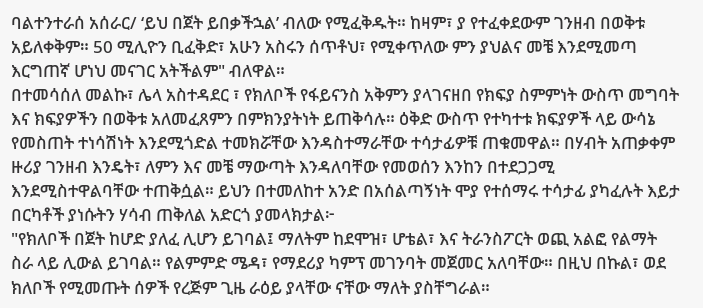ባልተንተራሰ አሰራር/ ‘ይህ በጀት ይበቃችኋል’ ብለው የሚፈቅዱት። ከዛም፣ ያ የተፈቀደውም ገንዘብ በወቅቱ አይለቀቅም። 50 ሚሊዮን ቢፈቅድ፣ አሁን አስሩን ሰጥቶህ፣ የሚቀጥለው ምን ያህልና መቼ እንደሚመጣ እርግጠኛ ሆነህ መናገር አትችልም" ብለዋል።
በተመሳሰለ መልኩ፣ ሌላ አስተዳደር ፣ የክለቦች የፋይናንስ አቅምን ያላገናዘበ የክፍያ ስምምነት ውስጥ መግባት እና ክፍያዎችን በወቅቱ አለመፈጸምን በምክንያትነት ይጠቅሳሉ። ዕቅድ ውስጥ የተካተቱ ክፍያዎች ላይ ውሳኔ የመስጠት ተነሳሽነት እንደሚጎድል ተመክሯቸው እንዳስተማራቸው ተሳታፊዎቹ ጠቁመዋል። በሃብት አጠቃቀም ዙሪያ ገንዘብ እንዴት፣ ለምን እና መቼ ማውጣት እንዳለባቸው የመወሰን እንከን በተደጋጋሚ እንደሚስተዋልባቸው ተጠቅሷል። ይህን በተመለከተ አንድ በአሰልጣኝነት ሞያ የተሰማሩ ተሳታፊ ያካፈሉት እይታ በርካቶች ያነሱትን ሃሳብ ጠቅለል አድርጎ ያመላክታል፦
"የክለቦች በጀት ከሆድ ያለፈ ሊሆን ይገባል፤ ማለትም ከደሞዝ፣ ሆቴል፣ እና ትራንስፖርት ወጪ አልፎ የልማት ስራ ላይ ሊውል ይገባል። የልምምድ ሜዳ፣ የማደሪያ ካምፕ መገንባት መጀመር አለባቸው። በዚህ በኩል፣ ወደ ክለቦች የሚመጡት ሰዎች የረጅም ጊዜ ራዕይ ያላቸው ናቸው ማለት ያስቸግራል።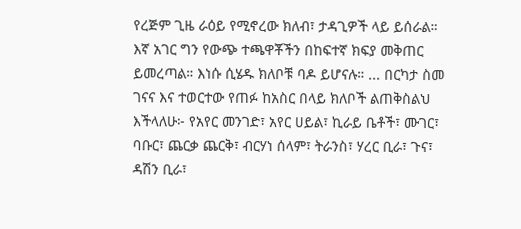የረጅም ጊዜ ራዕይ የሚኖረው ክለብ፣ ታዳጊዎች ላይ ይሰራል። እኛ አገር ግን የውጭ ተጫዋቾችን በከፍተኛ ክፍያ መቅጠር ይመረጣል። እነሱ ሲሄዱ ክለቦቹ ባዶ ይሆናሉ። ... በርካታ ስመ ገናና እና ተወርተው የጠፉ ከአስር በላይ ክለቦች ልጠቅስልህ እችላለሁ፦ የአየር መንገድ፣ አየር ሀይል፣ ኪራይ ቤቶች፣ ሙገር፣ ባቡር፣ ጨርቃ ጨርቅ፣ ብርሃነ ሰላም፣ ትራንስ፣ ሃረር ቢራ፣ ጉና፣ ዳሽን ቢራ፣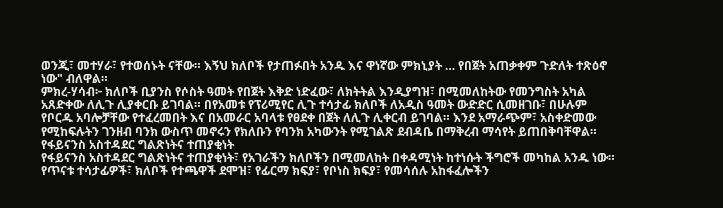ወንጂ፣ መተሃራ፣ የተወሰኑት ናቸው። እኝህ ክለቦች የታጠፉበት አንዱ እና ዋነኛው ምክኒያት … የበጀት አጠቃቀም ጉድለት ተጽዕኖ ነው" ብለዋል።
ምክረ-ሃሳብ፦ ክለቦች ቢያንስ የሶስት ዓመት የበጀት እቅድ ነድፈው፣ ለክትትል እንዲያግዝ፣ በሚመለከትው የመንግስት አካል አጸድቀው ለሊጉ ሊያቀርቡ ይገባል። በየአመቱ የፕሪሚየር ሊጉ ተሳታፊ ክለቦች ለአዲስ ዓመት ውድድር ሲመዘገቡ፣ በሁሉም የቦርዱ አባሎቻቸው የተፈረመበት እና በአመራር አባላቱ የፀደቀ በጀት ለሊጉ ሊቀርብ ይገባል። እንደ አማራጭም፣ አስቀድመው የሚከፍሉትን ገንዘብ ባንክ ውስጥ መኖሩን የክለቡን የባንክ አካውንት የሚገልጽ ደብዳቤ በማቅረብ ማሳየት ይጠበቅባቸዋል።
የፋይናንስ አስተዳደር ግልጽነትና ተጠያቂነት
የፋይናንስ አስተዳደር ግልጽነትና ተጠያቂነት፣ የአገራችን ክለቦችን በሚመለከት በቀዳሚነት ከተነሱት ችግሮች መካከል አንዱ ነው። የጥናቱ ተሳታፊዎች፣ ክለቦች የተጫዋች ደሞዝ፣ የፊርማ ክፍያ፣ የቦነስ ክፍያ፣ የመሳሰሉ አከፋፈሎችን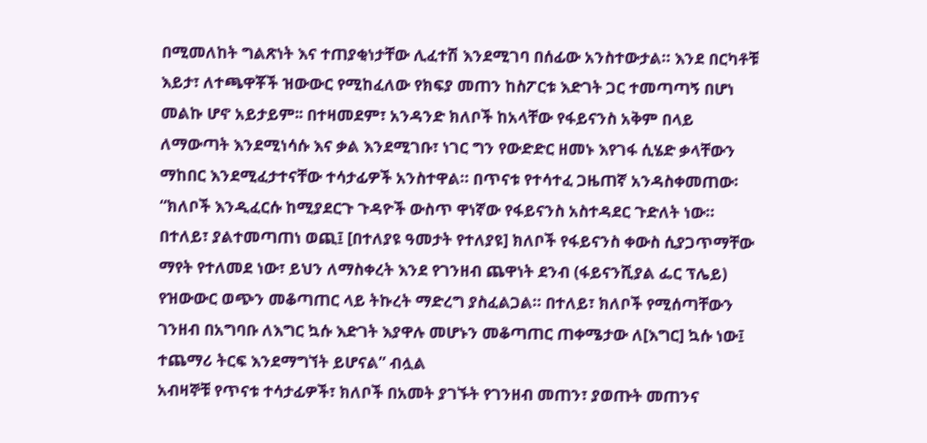በሚመለከት ግልጽነት እና ተጠያቂነታቸው ሊፈተሽ እንደሚገባ በሰፊው አንስተውታል። እንደ በርካቶቹ እይታ፣ ለተጫዋቾች ዝውውር የሚከፈለው የክፍያ መጠን ከስፖርቱ እድገት ጋር ተመጣጣኝ በሆነ መልኩ ሆኖ አይታይም፡፡ በተዛመደም፣ አንዳንድ ክለቦች ከአላቸው የፋይናንስ አቅም በላይ ለማውጣት እንደሚነሳሱ እና ቃል እንደሚገቡ፣ ነገር ግን የውድድር ዘመኑ እየገፋ ሲሄድ ቃላቸውን ማከበር እንደሚፈታተናቸው ተሳታፊዎች አንስተዋል። በጥናቱ የተሳተፈ ጋዜጠኛ አንዳስቀመጠው፡
“ክለቦች እንዲፈርሱ ከሚያደርጉ ጉዳዮች ውስጥ ዋነኛው የፋይናንስ አስተዳደር ጉድለት ነው። በተለይ፣ ያልተመጣጠነ ወጪ፤ [በተለያዩ ዓመታት የተለያዩ] ክለቦች የፋይናንስ ቀውስ ሲያጋጥማቸው ማየት የተለመደ ነው፣ ይህን ለማስቀረት እንደ የገንዘብ ጨዋነት ደንብ (ፋይናንሺያል ፌር ፕሌይ) የዝውውር ወጭን መቆጣጠር ላይ ትኩረት ማድረግ ያስፈልጋል። በተለይ፣ ክለቦች የሚሰጣቸውን ገንዘብ በአግባቡ ለእግር ኳሱ እድገት እያዋሉ መሆኑን መቆጣጠር ጠቀሜታው ለ[እግር] ኳሱ ነው፤ ተጨማሪ ትርፍ እንደማግኘት ይሆናል” ብሏል
አብዛኞቹ የጥናቱ ተሳታፊዎች፣ ክለቦች በአመት ያገኙት የገንዘብ መጠን፣ ያወጡት መጠንና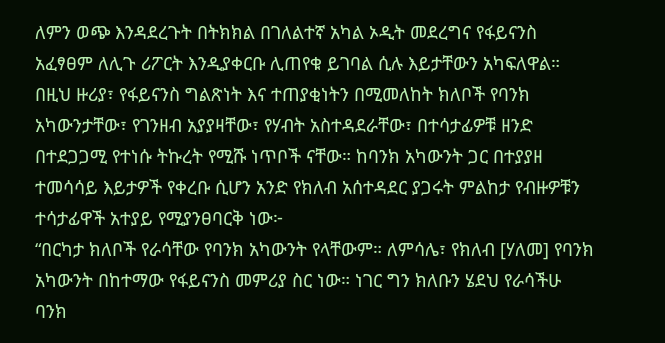ለምን ወጭ እንዳደረጉት በትክክል በገለልተኛ አካል ኦዲት መደረግና የፋይናንስ አፈፃፀም ለሊጉ ሪፖርት እንዲያቀርቡ ሊጠየቁ ይገባል ሲሉ እይታቸውን አካፍለዋል። በዚህ ዙሪያ፣ የፋይናንስ ግልጽነት እና ተጠያቂነትን በሚመለከት ክለቦች የባንክ አካውንታቸው፣ የገንዘብ አያያዛቸው፣ የሃብት አስተዳደራቸው፣ በተሳታፊዎቹ ዘንድ በተደጋጋሚ የተነሱ ትኩረት የሚሹ ነጥቦች ናቸው። ከባንክ አካውንት ጋር በተያያዘ ተመሳሳይ እይታዎች የቀረቡ ሲሆን አንድ የክለብ አሰተዳደር ያጋሩት ምልከታ የብዙዎቹን ተሳታፊዋች አተያይ የሚያንፀባርቅ ነው፦
“በርካታ ክለቦች የራሳቸው የባንክ አካውንት የላቸውም። ለምሳሌ፣ የክለብ [ሃለመ] የባንክ አካውንት በከተማው የፋይናንስ መምሪያ ስር ነው። ነገር ግን ክለቡን ሄደህ የራሳችሁ ባንክ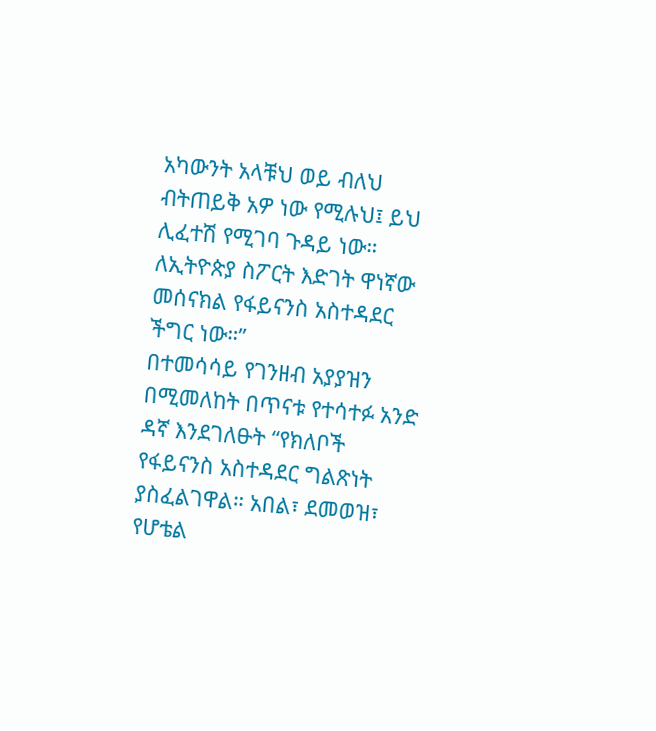አካውንት አላቹህ ወይ ብለህ ብትጠይቅ አዎ ነው የሚሉህ፤ ይህ ሊፈተሽ የሚገባ ጉዳይ ነው። ለኢትዮጵያ ስፖርት እድገት ዋነኛው መሰናክል የፋይናንስ አስተዳደር ችግር ነው።”
በተመሳሳይ የገንዘብ አያያዝን በሚመለከት በጥናቱ የተሳተፉ አንድ ዳኛ እንደገለፁት “የክለቦች የፋይናንስ አስተዳደር ግልጽነት ያስፈልገዋል። አበል፣ ደመወዝ፣ የሆቴል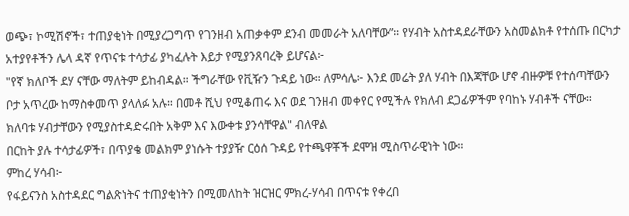ወጭ፣ ኮሚሽኖች፣ ተጠያቂነት በሚያረጋግጥ የገንዘብ አጠቃቀም ደንብ መመራት አለባቸው”። የሃብት አስተዳደራቸውን አስመልክቶ የተሰጡ በርካታ አተያየቶችን ሌላ ዳኛ የጥናቱ ተሳታፊ ያካፈሉት እይታ የሚያንጸባረቅ ይሆናል፦
"የኛ ክለቦች ደሃ ናቸው ማለትም ይከብዳል። ችግራቸው የቪዥን ጉዳይ ነው። ለምሳሌ፦ እንደ መሬት ያለ ሃብት በእጃቸው ሆኖ ብዙዎቹ የተሰጣቸውን ቦታ አጥረው ከማስቀመጥ ያላለፉ አሉ። በመቶ ሺህ የሚቆጠሩ እና ወደ ገንዘብ መቀየር የሚችሉ የክለብ ደጋፊዎችም የባከኑ ሃብቶች ናቸው። ክለባቱ ሃብታቸውን የሚያስተዳድሩበት አቅም እና እውቀቱ ያንሳቸዋል" ብለዋል
በርከት ያሉ ተሳታፊዎች፣ በጥያቄ መልክም ያነሱት ተያያዥ ርዕሰ ጉዳይ የተጫዋቾች ደሞዝ ሚስጥራዊነት ነው።
ምከረ ሃሳብ፦
የፋይናንስ አስተዳደር ግልጽነትና ተጠያቂነትን በሚመለከት ዝርዝር ምክረ-ሃሳብ በጥናቱ የቀረበ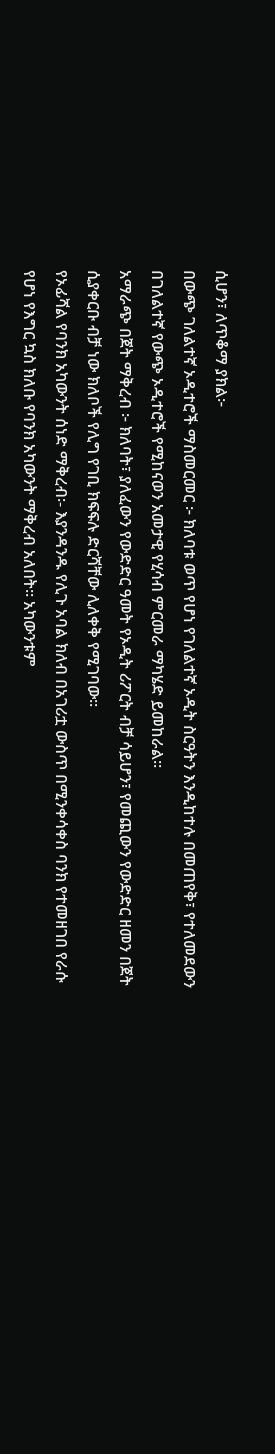ሲሆን፣ ለጥቆማ ያክል፦
በውጭ ገለልተኛ ኦዲተሮች ማስመርመር ፦ ክለባቱ ወጥ የሆነ የገለልተኛ ኦዲት ስርዓትን እንዲከተሉ በመጠየቅ፣ የተለመደውን በገለልተኛ የውጭ ኦዲተሮች የሚከናወን አመታዊ የሂሳብ ምርመራ ማካሄድ ይመከራል።
አማራጭ በጀት ማቅረብ ፦ ክለባት፣ ያለፈውን የውድድር ዓመት የኦዲት ሪፖርት ብቻ ሳይሆን፣ የመጪውን የውድድር ዘመን በጀት ሲያቀርቡ ብቻ ነው ክለቦች የሊግ የገቢ ክፍፍሉ ድርሻቸው ሊለቀቅ የሚገባው።
የኦፊሻል የባንክ አካውንት ሰነድ ማቅረብ፡- እያንዳንዱ የሊጉ አባል ክለብ በአገሪቷ ውስጥ በሚንቀሳቀስ ባንክ የተመዘገበ የራሱ የሆነ የእግር ኳስ ክለቡ የባንክ አካውንት ማቅረብ አለበት። አካውንቱም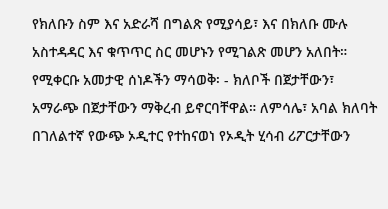የክለቡን ስም እና አድራሻ በግልጽ የሚያሳይ፣ እና በክለቡ ሙሉ አስተዳዳር እና ቁጥጥር ስር መሆኑን የሚገልጽ መሆን አለበት።
የሚቀርቡ አመታዊ ሰነዶችን ማሳወቅ፡ - ክለቦች በጀታቸውን፣ አማራጭ በጀታቸውን ማቅረብ ይኖርባቸዋል። ለምሳሌ፣ አባል ክለባት በገለልተኛ የውጭ ኦዲተር የተከናወነ የኦዲት ሂሳብ ሪፖርታቸውን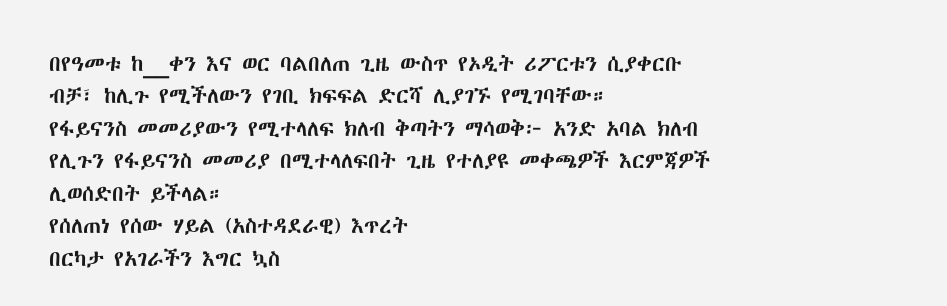በየዓመቱ ከ__ቀን እና ወር ባልበለጠ ጊዜ ውስጥ የኦዲት ሪፖርቱን ሲያቀርቡ ብቻ፣ ከሊጉ የሚችለውን የገቢ ክፍፍል ድርሻ ሊያገኙ የሚገባቸው።
የፋይናንስ መመሪያውን የሚተላለፍ ክለብ ቅጣትን ማሳወቅ፦ አንድ አባል ክለብ የሊጉን የፋይናንስ መመሪያ በሚተላለፍበት ጊዜ የተለያዩ መቀጫዎች እርምጃዎች ሊወሰድበት ይችላል።
የሰለጠነ የሰው ሃይል (አስተዳደራዊ) እጥረት
በርካታ የአገራችን እግር ኳስ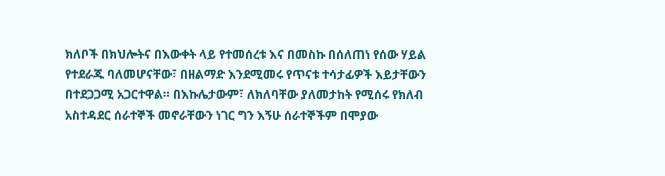ክለቦች በክህሎትና በእውቀት ላይ የተመሰረቱ እና በመስኩ በሰለጠነ የሰው ሃይል የተደራጁ ባለመሆናቸው፣ በዘልማድ እንደሚመሩ የጥናቱ ተሳታፊዎች እይታቸውን በተደጋጋሚ አጋርተዋል። በእኩሌታውም፣ ለክለባቸው ያለመታከት የሚሰሩ የክለብ አስተዳደር ሰራተኞች መኖራቸውን ነገር ግን እኝሁ ሰራተኞችም በሞያው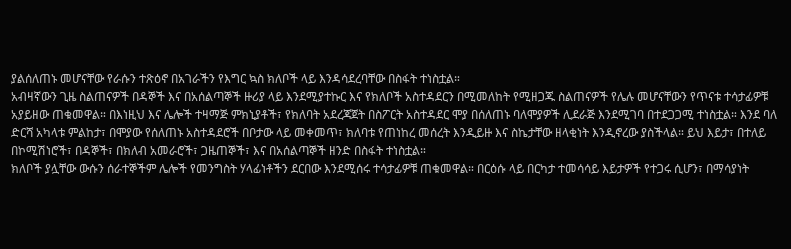ያልሰለጠኑ መሆናቸው የራሱን ተጽዕኖ በአገራችን የእግር ኳስ ክለቦች ላይ እንዳሳደረባቸው በስፋት ተነስቷል።
አብዛኛውን ጊዜ ስልጠናዎች በዳኞች እና በአሰልጣኞች ዙሪያ ላይ እንደሚያተኩር እና የክለቦች አስተዳደርን በሚመለከት የሚዘጋጁ ስልጠናዎች የሌሉ መሆናቸውን የጥናቱ ተሳታፊዎቹ አያይዘው ጠቁመዋል። በእነዚህ እና ሌሎች ተዛማጅ ምክኒያቶች፣ የክለባት አደረጃጀት በስፖርት አስተዳደር ሞያ በሰለጠኑ ባለሞያዎች ሊደራጅ እንደሚገባ በተደጋጋሚ ተነስቷል። እንደ ባለ ድርሻ አካላቱ ምልከታ፣ በሞያው የሰለጠኑ አስተዳደሮች በቦታው ላይ መቀመጥ፣ ክለባቱ የጠነከረ መሰረት እንዲይዙ እና ስኬታቸው ዘላቂነት እንዲኖረው ያስችላል። ይህ እይታ፣ በተለይ በኮሚሽነሮች፣ በዳኞች፣ በክለብ አመራሮች፣ ጋዜጠኞች፣ እና በአሰልጣኞች ዘንድ በስፋት ተነስቷል።
ክለቦች ያሏቸው ውሱን ሰራተኞችም ሌሎች የመንግስት ሃላፊነቶችን ደርበው እንደሚሰሩ ተሳታፊዎቹ ጠቁመዋል። በርዕሱ ላይ በርካታ ተመሳሳይ እይታዎች የተጋሩ ሲሆን፣ በማሳያነት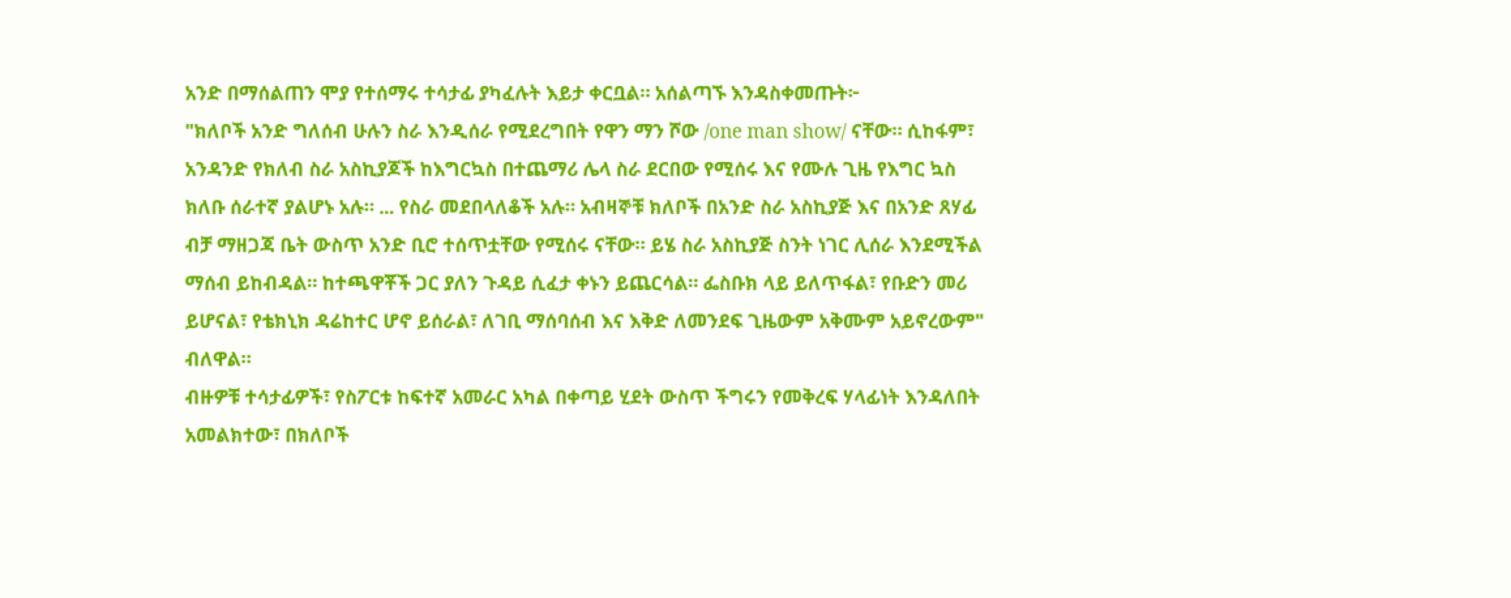አንድ በማሰልጠን ሞያ የተሰማሩ ተሳታፊ ያካፈሉት እይታ ቀርቧል። አሰልጣኙ እንዳስቀመጡት፦
"ክለቦች አንድ ግለሰብ ሁሉን ስራ እንዲሰራ የሚደረግበት የዋን ማን ሾው /one man show/ ናቸው። ሲከፋም፣ አንዳንድ የክለብ ስራ አስኪያጆች ከእግርኳስ በተጨማሪ ሌላ ስራ ደርበው የሚሰሩ እና የሙሉ ጊዜ የእግር ኳስ ክለቡ ሰራተኛ ያልሆኑ አሉ። ... የስራ መደበላለቆች አሉ። አብዛኞቹ ክለቦች በአንድ ስራ አስኪያጅ እና በአንድ ጸሃፊ ብቻ ማዘጋጃ ቤት ውስጥ አንድ ቢሮ ተሰጥቷቸው የሚሰሩ ናቸው። ይሄ ስራ አስኪያጅ ስንት ነገር ሊሰራ እንደሚችል ማሰብ ይከብዳል። ከተጫዋቾች ጋር ያለን ጉዳይ ሲፈታ ቀኑን ይጨርሳል። ፌስቡክ ላይ ይለጥፋል፣ የቡድን መሪ ይሆናል፣ የቴክኒክ ዳሬከተር ሆኖ ይሰራል፣ ለገቢ ማሰባሰብ እና እቅድ ለመንደፍ ጊዜውም አቅሙም አይኖረውም" ብለዋል።
ብዙዎቹ ተሳታፊዎች፣ የስፖርቱ ከፍተኛ አመራር አካል በቀጣይ ሂደት ውስጥ ችግሩን የመቅረፍ ሃላፊነት እንዳለበት አመልክተው፣ በክለቦች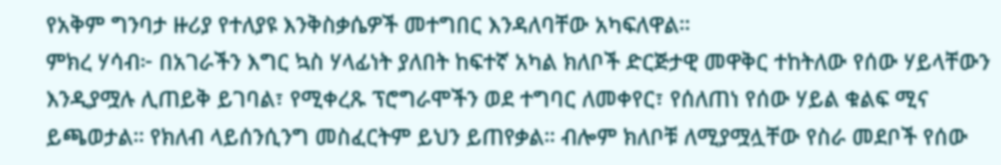የአቅም ግንባታ ዙሪያ የተለያዩ እንቅስቃሴዎች መተግበር እንዳለባቸው አካፍለዋል።
ምክረ ሃሳብ፦ በአገራችን እግር ኳስ ሃላፊነት ያለበት ከፍተኛ አካል ክለቦች ድርጅታዊ መዋቅር ተከትለው የሰው ሃይላቸውን እንዲያሟሉ ሊጠይቅ ይገባል፣ የሚቀረጹ ፕሮግራሞችን ወደ ተግባር ለመቀየር፣ የሰለጠነ የሰው ሃይል ቁልፍ ሚና ይጫወታል። የክለብ ላይሰንሲንግ መስፈርትም ይህን ይጠየቃል። ብሎም ክለቦቹ ለሚያሟሏቸው የስራ መደቦች የሰው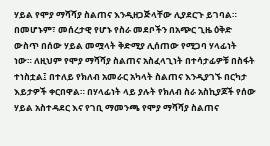ሃይል የሞያ ማሻሻያ ስልጠና እንዲዘጋጅላቸው ሊያደርጉ ይገባል። በመሆኑም፣ መሰረታዊ የሆኑ የስራ መደቦችን በአጭር ጊዜ ዕቅድ ውስጥ በሰው ሃይል መሟላት ቅድሚያ ሊሰጠው የሚጋባ ሃላፊነት ነው። ለዚህም የሞያ ማሻሻያ ስልጠና አስፈላጊነት በተሳታፊዎቹ በስፋት ተነስቷል፤ በተለይ የክለብ አመራር አካላት ስልጠና እንዲያገኙ በርካታ እይታዎች ቀርበዋል። በሃላፊነት ላይ ያሉት የክለብ ስራ አስኪያጆች የሰው ሃይል አስተዳደር እና የገቢ ማመንጫ የሞያ ማሻሻያ ስልጠና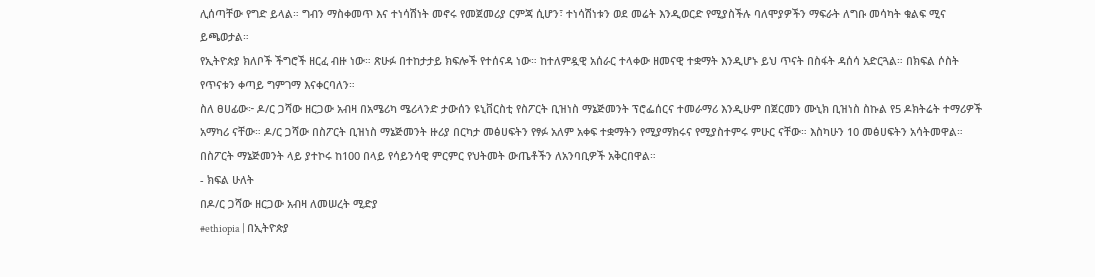ሊሰጣቸው የግድ ይላል። ግብን ማስቀመጥ እና ተነሳሽነት መኖሩ የመጀመሪያ ርምጃ ሲሆን፣ ተነሳሽነቱን ወደ መሬት እንዲወርድ የሚያስችሉ ባለሞያዎችን ማፍራት ለግቡ መሳካት ቁልፍ ሚና ይጫወታል።
የኢትዮጵያ ክለቦች ችግሮች ዘርፈ ብዙ ነው። ጽሁፉ በተከታታይ ክፍሎች የተሰናዳ ነው። ከተለምዷዊ አሰራር ተላቀው ዘመናዊ ተቋማት እንዲሆኑ ይህ ጥናት በስፋት ዳሰሳ አድርጓል። በክፍል ሶስት የጥናቱን ቀጣይ ግምገማ እናቀርባለን።
ስለ ፀሀፊው፦ ዶ/ር ጋሻው ዘርጋው አብዛ በአሜሪካ ሜሪላንድ ታውሰን ዩኒቨርስቲ የስፖርት ቢዝነስ ማኔጅመንት ፕሮፌሰርና ተመራማሪ እንዲሁም በጀርመን ሙኒክ ቢዝነስ ስኩል የ5 ዶክትሬት ተማሪዎች አማካሪ ናቸው። ዶ/ር ጋሻው በስፖርት ቢዝነስ ማኔጅመንት ዙሪያ በርካታ መፅሀፍትን የፃፉ አለም አቀፍ ተቋማትን የሚያማክሩና የሚያስተምሩ ምሁር ናቸው። እስካሁን 10 መፅሀፍትን አሳትመዋል። በስፖርት ማኔጅመንት ላይ ያተኮሩ ከ100 በላይ የሳይንሳዊ ምርምር የህትመት ውጤቶችን ለአንባቢዎች አቅርበዋል።
- ክፍል ሁለት
በዶ/ር ጋሻው ዘርጋው አብዛ ለመሠረት ሚድያ
#ethiopia | በኢትዮጵያ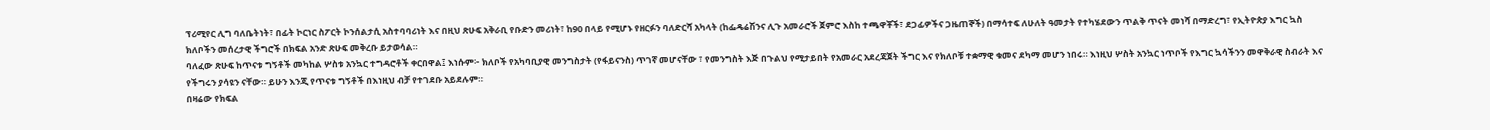ፕሪሚየር ሊግ ባለቤትነት፣ በፊት ኮርነር ስፖርት ኮንሰልታሲ አስተባባሪነት እና በዚህ ጽሁፍ አቅራቢ የቡድን መሪነት፣ ከ90 በላይ የሚሆኑ የዘርፉን ባለድርሻ አካላት (ከፌዴሬሽንና ሊጉ አመራሮች ጀምሮ እስከ ተጫዋቾች፣ ደጋፊዎችና ጋዜጠኞች) በማሳተፍ ለሁለት ዓመታት የተካሄደውን ጥልቅ ጥናት መነሻ በማድረግ፣ የኢትዮጵያ እግር ኳስ ክለቦችን መሰረታዊ ችግሮች በክፍል አንድ ጽሁፍ መቅረቡ ይታወሳል።
ባለፈው ጽሁፍ ከጥናቱ ግኝቶች መካከል ሦስቱ አንኳር ተግዳሮቶች ቀርበዋል፤ እነሱም፦ ክለቦች የአካባቢያዊ መንግስታት (የፋይናንስ) ጥገኛ መሆናቸው ፣ የመንግስት እጅ በጉልህ የሚታይበት የአመራር አደረጃጀት ችግር እና የክለቦቹ ተቋማዊ ቁመና ደካማ መሆን ነበሩ። እነዚህ ሦስት አንኳር ነጥቦች የእግር ኳሳችንን መዋቅራዊ ስብራት እና የችግሩን ያሳዩን ናቸው። ይሁን እንጂ የጥናቱ ግኝቶች በእነዚህ ብቻ የተገደቡ አይደሉም።
በዛሬው የክፍል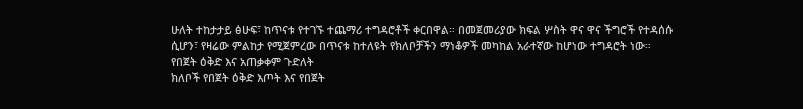ሁለት ተከታታይ ፅሁፍ፣ ከጥናቱ የተገኙ ተጨማሪ ተግዳሮቶች ቀርበዋል። በመጀመሪያው ክፍል ሦስት ዋና ዋና ችግሮች የተዳሰሱ ሲሆን፣ የዛሬው ምልከታ የሚጀምረው በጥናቱ ከተለዩት የክለቦቻችን ማነቆዎች መካከል አራተኛው ከሆነው ተግዳሮት ነው።
የበጀት ዕቅድ እና አጠቃቀም ጉድለት
ክለቦች የበጀት ዕቅድ እጦት እና የበጀት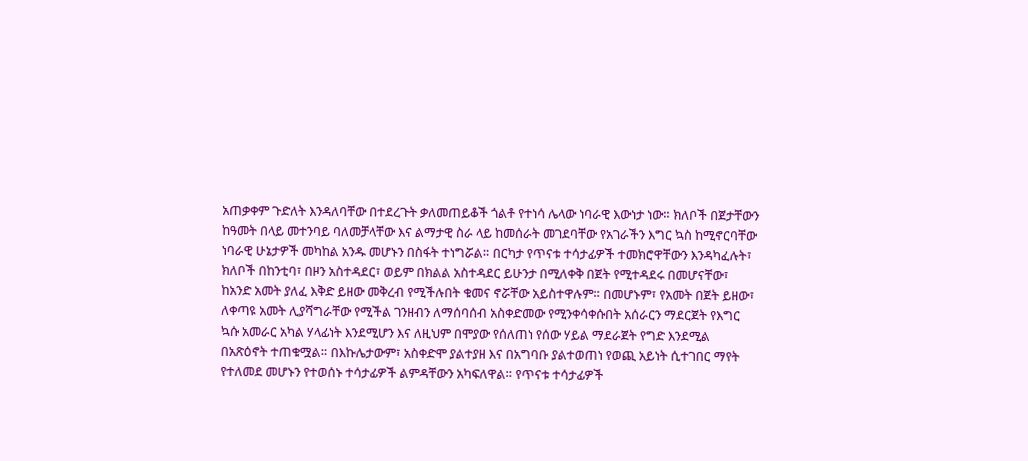አጠቃቀም ጉድለት እንዳለባቸው በተደረጉት ቃለመጠይቆች ጎልቶ የተነሳ ሌላው ነባራዊ እውነታ ነው። ክለቦች በጀታቸውን ከዓመት በላይ መተንባይ ባለመቻላቸው እና ልማታዊ ስራ ላይ ከመሰራት መገደባቸው የአገራችን እግር ኳስ ከሚኖርባቸው ነባራዊ ሁኔታዎች መካከል አንዱ መሆኑን በስፋት ተነግሯል። በርካታ የጥናቱ ተሳታፊዎች ተመክሮዋቸውን እንዳካፈሉት፣ ክለቦች በከንቲባ፣ በዞን አስተዳደር፣ ወይም በክልል አስተዳደር ይሁንታ በሚለቀቅ በጀት የሚተዳደሩ በመሆናቸው፣ ከአንድ አመት ያለፈ እቅድ ይዘው መቅረብ የሚችሉበት ቁመና ኖሯቸው አይስተዋሉም። በመሆኑም፣ የአመት በጀት ይዘው፣ ለቀጣዩ አመት ሊያሻግራቸው የሚችል ገንዘብን ለማሰባሰብ አስቀድመው የሚንቀሳቀሱበት አሰራርን ማደርጀት የእግር ኳሱ አመራር አካል ሃላፊነት እንደሚሆን እና ለዚህም በሞያው የሰለጠነ የሰው ሃይል ማደራጀት የግድ እንደሚል በአጽዕኖት ተጠቁሟል። በእኩሌታውም፣ አስቀድሞ ያልተያዘ እና በአግባቡ ያልተወጠነ የወጪ አይነት ሲተገበር ማየት የተለመደ መሆኑን የተወሰኑ ተሳታፊዎች ልምዳቸውን አካፍለዋል። የጥናቱ ተሳታፊዎች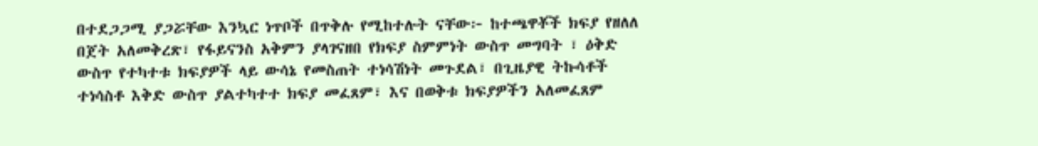በተደጋጋሚ ያጋሯቸው እንኳር ነጥቦች በጥቅሉ የሚከተሉት ናቸው፦ ከተጫዋቾች ክፍያ የዘለለ በጀት አለመቅረጽ፣ የፋይናንስ አቅምን ያላገናዘበ የክፍያ ስምምነት ውስጥ መግባት ፣ ዕቅድ ውስጥ የተካተቱ ክፍያዎች ላይ ውሳኔ የመስጠት ተነሳሽነት መጉደል፣ በጊዜያዊ ትኩሳቶች ተነሳስቶ እቅድ ውስጥ ያልተካተተ ክፍያ መፈጸም፣ እና በወቅቱ ክፍያዎችን አለመፈጸም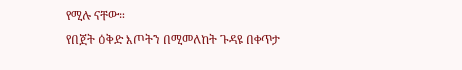የሚሉ ናቸው።
የበጀት ዕቅድ እጦትን በሚመለከት ጉዳዩ በቀጥታ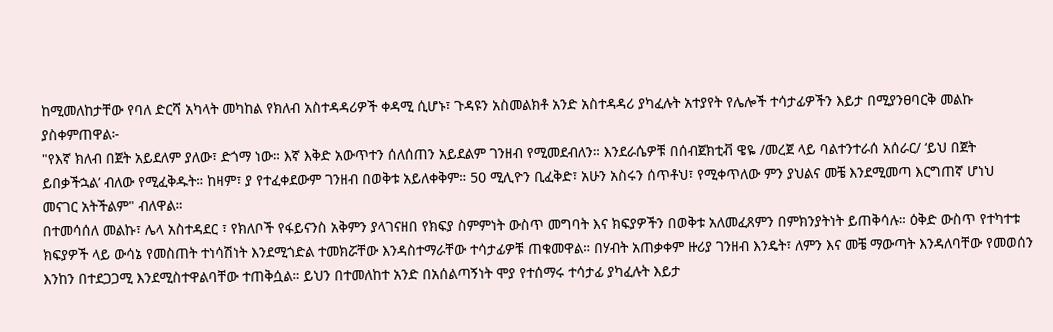ከሚመለከታቸው የባለ ድርሻ አካላት መካከል የክለብ አስተዳዳሪዎች ቀዳሚ ሲሆኑ፣ ጉዳዩን አስመልክቶ አንድ አስተዳዳሪ ያካፈሉት አተያየት የሌሎች ተሳታፊዎችን እይታ በሚያንፀባርቅ መልኩ ያስቀምጠዋል፦
"የእኛ ክለብ በጀት አይደለም ያለው፣ ድጎማ ነው። እኛ እቅድ አውጥተን ሰለሰጠን አይደልም ገንዘብ የሚመደብለን። እንደራሴዎቹ በሰብጀክቲቭ ዌዬ /መረጀ ላይ ባልተንተራሰ አሰራር/ ‘ይህ በጀት ይበቃችኋል’ ብለው የሚፈቅዱት። ከዛም፣ ያ የተፈቀደውም ገንዘብ በወቅቱ አይለቀቅም። 50 ሚሊዮን ቢፈቅድ፣ አሁን አስሩን ሰጥቶህ፣ የሚቀጥለው ምን ያህልና መቼ እንደሚመጣ እርግጠኛ ሆነህ መናገር አትችልም" ብለዋል።
በተመሳሰለ መልኩ፣ ሌላ አስተዳደር ፣ የክለቦች የፋይናንስ አቅምን ያላገናዘበ የክፍያ ስምምነት ውስጥ መግባት እና ክፍያዎችን በወቅቱ አለመፈጸምን በምክንያትነት ይጠቅሳሉ። ዕቅድ ውስጥ የተካተቱ ክፍያዎች ላይ ውሳኔ የመስጠት ተነሳሽነት እንደሚጎድል ተመክሯቸው እንዳስተማራቸው ተሳታፊዎቹ ጠቁመዋል። በሃብት አጠቃቀም ዙሪያ ገንዘብ እንዴት፣ ለምን እና መቼ ማውጣት እንዳለባቸው የመወሰን እንከን በተደጋጋሚ እንደሚስተዋልባቸው ተጠቅሷል። ይህን በተመለከተ አንድ በአሰልጣኝነት ሞያ የተሰማሩ ተሳታፊ ያካፈሉት እይታ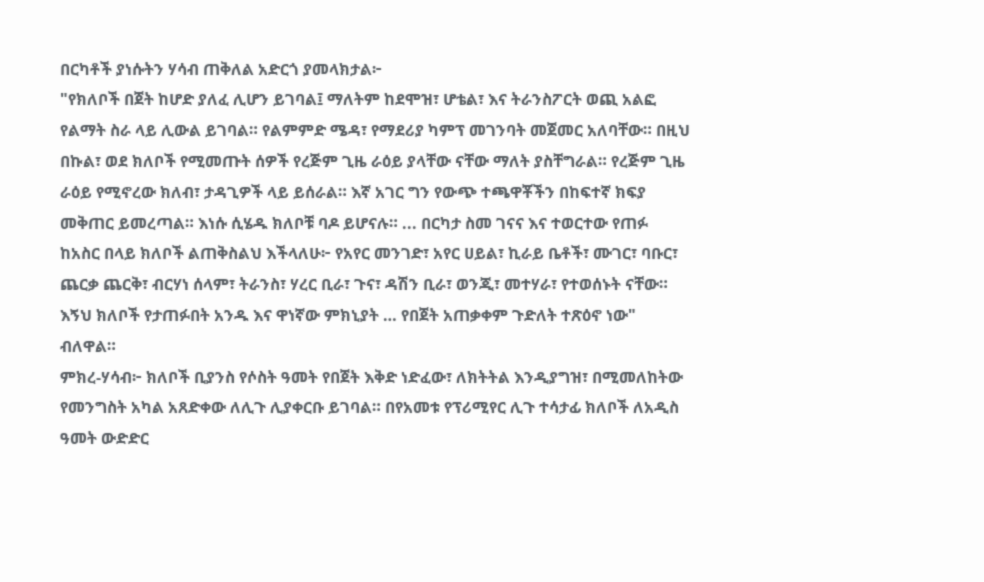በርካቶች ያነሱትን ሃሳብ ጠቅለል አድርጎ ያመላክታል፦
"የክለቦች በጀት ከሆድ ያለፈ ሊሆን ይገባል፤ ማለትም ከደሞዝ፣ ሆቴል፣ እና ትራንስፖርት ወጪ አልፎ የልማት ስራ ላይ ሊውል ይገባል። የልምምድ ሜዳ፣ የማደሪያ ካምፕ መገንባት መጀመር አለባቸው። በዚህ በኩል፣ ወደ ክለቦች የሚመጡት ሰዎች የረጅም ጊዜ ራዕይ ያላቸው ናቸው ማለት ያስቸግራል። የረጅም ጊዜ ራዕይ የሚኖረው ክለብ፣ ታዳጊዎች ላይ ይሰራል። እኛ አገር ግን የውጭ ተጫዋቾችን በከፍተኛ ክፍያ መቅጠር ይመረጣል። እነሱ ሲሄዱ ክለቦቹ ባዶ ይሆናሉ። ... በርካታ ስመ ገናና እና ተወርተው የጠፉ ከአስር በላይ ክለቦች ልጠቅስልህ እችላለሁ፦ የአየር መንገድ፣ አየር ሀይል፣ ኪራይ ቤቶች፣ ሙገር፣ ባቡር፣ ጨርቃ ጨርቅ፣ ብርሃነ ሰላም፣ ትራንስ፣ ሃረር ቢራ፣ ጉና፣ ዳሽን ቢራ፣ ወንጂ፣ መተሃራ፣ የተወሰኑት ናቸው። እኝህ ክለቦች የታጠፉበት አንዱ እና ዋነኛው ምክኒያት … የበጀት አጠቃቀም ጉድለት ተጽዕኖ ነው" ብለዋል።
ምክረ-ሃሳብ፦ ክለቦች ቢያንስ የሶስት ዓመት የበጀት እቅድ ነድፈው፣ ለክትትል እንዲያግዝ፣ በሚመለከትው የመንግስት አካል አጸድቀው ለሊጉ ሊያቀርቡ ይገባል። በየአመቱ የፕሪሚየር ሊጉ ተሳታፊ ክለቦች ለአዲስ ዓመት ውድድር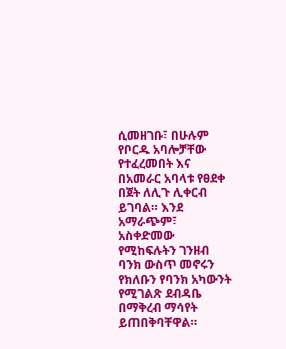ሲመዘገቡ፣ በሁሉም የቦርዱ አባሎቻቸው የተፈረመበት እና በአመራር አባላቱ የፀደቀ በጀት ለሊጉ ሊቀርብ ይገባል። እንደ አማራጭም፣ አስቀድመው የሚከፍሉትን ገንዘብ ባንክ ውስጥ መኖሩን የክለቡን የባንክ አካውንት የሚገልጽ ደብዳቤ በማቅረብ ማሳየት ይጠበቅባቸዋል።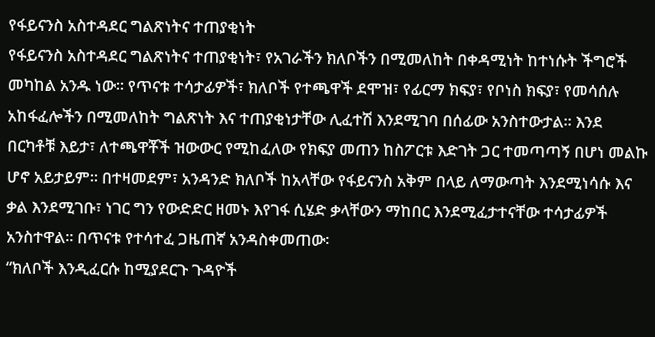የፋይናንስ አስተዳደር ግልጽነትና ተጠያቂነት
የፋይናንስ አስተዳደር ግልጽነትና ተጠያቂነት፣ የአገራችን ክለቦችን በሚመለከት በቀዳሚነት ከተነሱት ችግሮች መካከል አንዱ ነው። የጥናቱ ተሳታፊዎች፣ ክለቦች የተጫዋች ደሞዝ፣ የፊርማ ክፍያ፣ የቦነስ ክፍያ፣ የመሳሰሉ አከፋፈሎችን በሚመለከት ግልጽነት እና ተጠያቂነታቸው ሊፈተሽ እንደሚገባ በሰፊው አንስተውታል። እንደ በርካቶቹ እይታ፣ ለተጫዋቾች ዝውውር የሚከፈለው የክፍያ መጠን ከስፖርቱ እድገት ጋር ተመጣጣኝ በሆነ መልኩ ሆኖ አይታይም፡፡ በተዛመደም፣ አንዳንድ ክለቦች ከአላቸው የፋይናንስ አቅም በላይ ለማውጣት እንደሚነሳሱ እና ቃል እንደሚገቡ፣ ነገር ግን የውድድር ዘመኑ እየገፋ ሲሄድ ቃላቸውን ማከበር እንደሚፈታተናቸው ተሳታፊዎች አንስተዋል። በጥናቱ የተሳተፈ ጋዜጠኛ አንዳስቀመጠው፡
“ክለቦች እንዲፈርሱ ከሚያደርጉ ጉዳዮች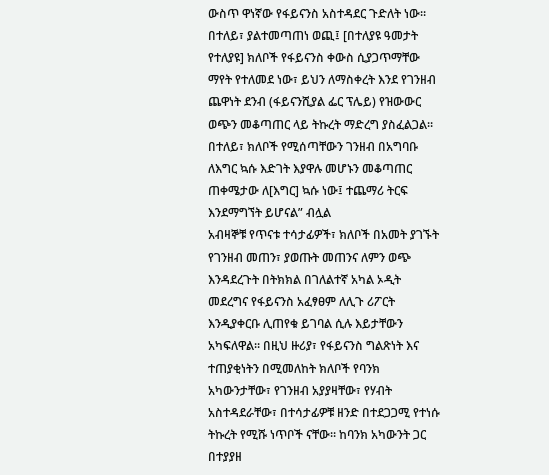ውስጥ ዋነኛው የፋይናንስ አስተዳደር ጉድለት ነው። በተለይ፣ ያልተመጣጠነ ወጪ፤ [በተለያዩ ዓመታት የተለያዩ] ክለቦች የፋይናንስ ቀውስ ሲያጋጥማቸው ማየት የተለመደ ነው፣ ይህን ለማስቀረት እንደ የገንዘብ ጨዋነት ደንብ (ፋይናንሺያል ፌር ፕሌይ) የዝውውር ወጭን መቆጣጠር ላይ ትኩረት ማድረግ ያስፈልጋል። በተለይ፣ ክለቦች የሚሰጣቸውን ገንዘብ በአግባቡ ለእግር ኳሱ እድገት እያዋሉ መሆኑን መቆጣጠር ጠቀሜታው ለ[እግር] ኳሱ ነው፤ ተጨማሪ ትርፍ እንደማግኘት ይሆናል” ብሏል
አብዛኞቹ የጥናቱ ተሳታፊዎች፣ ክለቦች በአመት ያገኙት የገንዘብ መጠን፣ ያወጡት መጠንና ለምን ወጭ እንዳደረጉት በትክክል በገለልተኛ አካል ኦዲት መደረግና የፋይናንስ አፈፃፀም ለሊጉ ሪፖርት እንዲያቀርቡ ሊጠየቁ ይገባል ሲሉ እይታቸውን አካፍለዋል። በዚህ ዙሪያ፣ የፋይናንስ ግልጽነት እና ተጠያቂነትን በሚመለከት ክለቦች የባንክ አካውንታቸው፣ የገንዘብ አያያዛቸው፣ የሃብት አስተዳደራቸው፣ በተሳታፊዎቹ ዘንድ በተደጋጋሚ የተነሱ ትኩረት የሚሹ ነጥቦች ናቸው። ከባንክ አካውንት ጋር በተያያዘ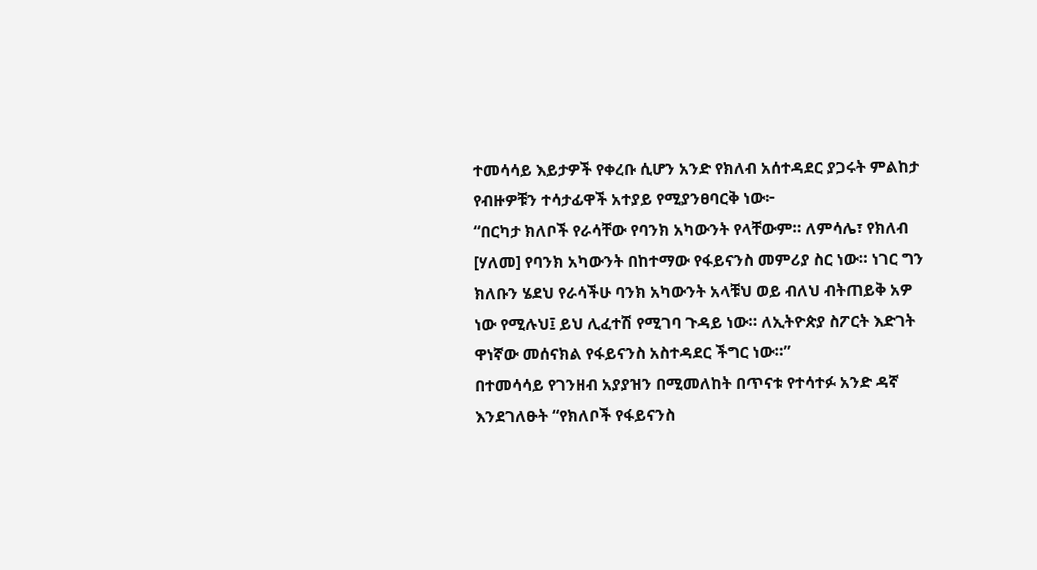ተመሳሳይ እይታዎች የቀረቡ ሲሆን አንድ የክለብ አሰተዳደር ያጋሩት ምልከታ የብዙዎቹን ተሳታፊዋች አተያይ የሚያንፀባርቅ ነው፦
“በርካታ ክለቦች የራሳቸው የባንክ አካውንት የላቸውም። ለምሳሌ፣ የክለብ [ሃለመ] የባንክ አካውንት በከተማው የፋይናንስ መምሪያ ስር ነው። ነገር ግን ክለቡን ሄደህ የራሳችሁ ባንክ አካውንት አላቹህ ወይ ብለህ ብትጠይቅ አዎ ነው የሚሉህ፤ ይህ ሊፈተሽ የሚገባ ጉዳይ ነው። ለኢትዮጵያ ስፖርት እድገት ዋነኛው መሰናክል የፋይናንስ አስተዳደር ችግር ነው።”
በተመሳሳይ የገንዘብ አያያዝን በሚመለከት በጥናቱ የተሳተፉ አንድ ዳኛ እንደገለፁት “የክለቦች የፋይናንስ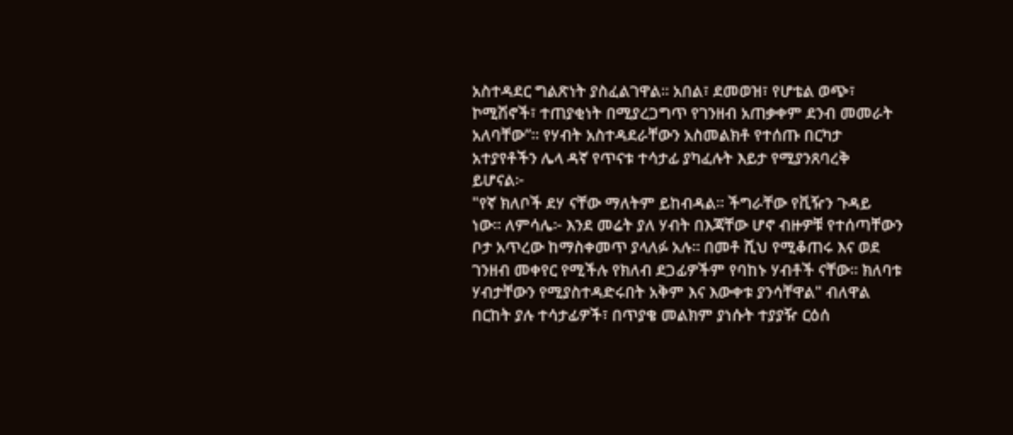አስተዳደር ግልጽነት ያስፈልገዋል። አበል፣ ደመወዝ፣ የሆቴል ወጭ፣ ኮሚሽኖች፣ ተጠያቂነት በሚያረጋግጥ የገንዘብ አጠቃቀም ደንብ መመራት አለባቸው”። የሃብት አስተዳደራቸውን አስመልክቶ የተሰጡ በርካታ አተያየቶችን ሌላ ዳኛ የጥናቱ ተሳታፊ ያካፈሉት እይታ የሚያንጸባረቅ ይሆናል፦
"የኛ ክለቦች ደሃ ናቸው ማለትም ይከብዳል። ችግራቸው የቪዥን ጉዳይ ነው። ለምሳሌ፦ እንደ መሬት ያለ ሃብት በእጃቸው ሆኖ ብዙዎቹ የተሰጣቸውን ቦታ አጥረው ከማስቀመጥ ያላለፉ አሉ። በመቶ ሺህ የሚቆጠሩ እና ወደ ገንዘብ መቀየር የሚችሉ የክለብ ደጋፊዎችም የባከኑ ሃብቶች ናቸው። ክለባቱ ሃብታቸውን የሚያስተዳድሩበት አቅም እና እውቀቱ ያንሳቸዋል" ብለዋል
በርከት ያሉ ተሳታፊዎች፣ በጥያቄ መልክም ያነሱት ተያያዥ ርዕሰ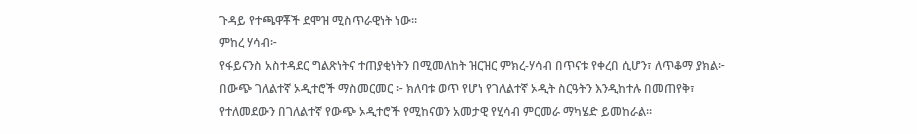ጉዳይ የተጫዋቾች ደሞዝ ሚስጥራዊነት ነው።
ምከረ ሃሳብ፦
የፋይናንስ አስተዳደር ግልጽነትና ተጠያቂነትን በሚመለከት ዝርዝር ምክረ-ሃሳብ በጥናቱ የቀረበ ሲሆን፣ ለጥቆማ ያክል፦
በውጭ ገለልተኛ ኦዲተሮች ማስመርመር ፦ ክለባቱ ወጥ የሆነ የገለልተኛ ኦዲት ስርዓትን እንዲከተሉ በመጠየቅ፣ የተለመደውን በገለልተኛ የውጭ ኦዲተሮች የሚከናወን አመታዊ የሂሳብ ምርመራ ማካሄድ ይመከራል።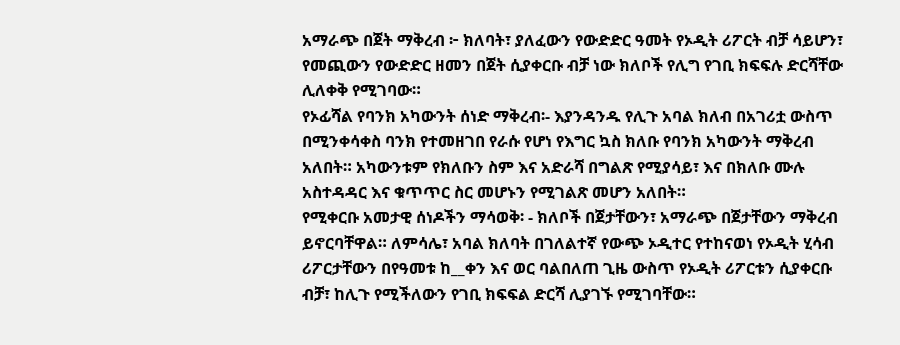አማራጭ በጀት ማቅረብ ፦ ክለባት፣ ያለፈውን የውድድር ዓመት የኦዲት ሪፖርት ብቻ ሳይሆን፣ የመጪውን የውድድር ዘመን በጀት ሲያቀርቡ ብቻ ነው ክለቦች የሊግ የገቢ ክፍፍሉ ድርሻቸው ሊለቀቅ የሚገባው።
የኦፊሻል የባንክ አካውንት ሰነድ ማቅረብ፡- እያንዳንዱ የሊጉ አባል ክለብ በአገሪቷ ውስጥ በሚንቀሳቀስ ባንክ የተመዘገበ የራሱ የሆነ የእግር ኳስ ክለቡ የባንክ አካውንት ማቅረብ አለበት። አካውንቱም የክለቡን ስም እና አድራሻ በግልጽ የሚያሳይ፣ እና በክለቡ ሙሉ አስተዳዳር እና ቁጥጥር ስር መሆኑን የሚገልጽ መሆን አለበት።
የሚቀርቡ አመታዊ ሰነዶችን ማሳወቅ፡ - ክለቦች በጀታቸውን፣ አማራጭ በጀታቸውን ማቅረብ ይኖርባቸዋል። ለምሳሌ፣ አባል ክለባት በገለልተኛ የውጭ ኦዲተር የተከናወነ የኦዲት ሂሳብ ሪፖርታቸውን በየዓመቱ ከ__ቀን እና ወር ባልበለጠ ጊዜ ውስጥ የኦዲት ሪፖርቱን ሲያቀርቡ ብቻ፣ ከሊጉ የሚችለውን የገቢ ክፍፍል ድርሻ ሊያገኙ የሚገባቸው።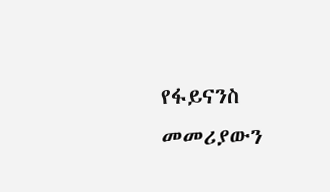የፋይናንስ መመሪያውን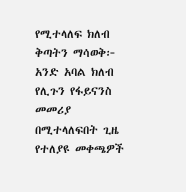የሚተላለፍ ክለብ ቅጣትን ማሳወቅ፦ አንድ አባል ክለብ የሊጉን የፋይናንስ መመሪያ በሚተላለፍበት ጊዜ የተለያዩ መቀጫዎች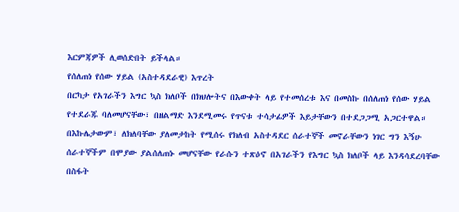እርምጃዎች ሊወሰድበት ይችላል።
የሰለጠነ የሰው ሃይል (አስተዳደራዊ) እጥረት
በርካታ የአገራችን እግር ኳስ ክለቦች በክህሎትና በእውቀት ላይ የተመሰረቱ እና በመስኩ በሰለጠነ የሰው ሃይል የተደራጁ ባለመሆናቸው፣ በዘልማድ እንደሚመሩ የጥናቱ ተሳታፊዎች እይታቸውን በተደጋጋሚ አጋርተዋል። በእኩሌታውም፣ ለክለባቸው ያለመታከት የሚሰሩ የክለብ አስተዳደር ሰራተኞች መኖራቸውን ነገር ግን እኝሁ ሰራተኞችም በሞያው ያልሰለጠኑ መሆናቸው የራሱን ተጽዕኖ በአገራችን የእግር ኳስ ክለቦች ላይ እንዳሳደረባቸው በስፋት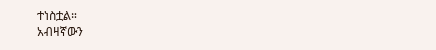ተነስቷል።
አብዛኛውን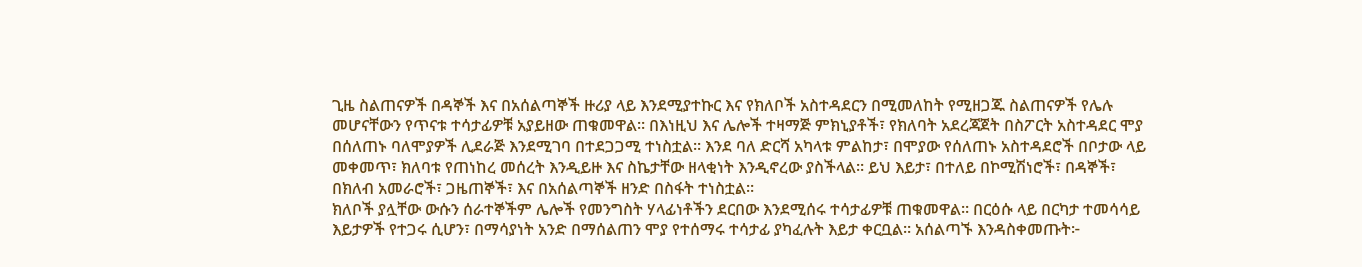ጊዜ ስልጠናዎች በዳኞች እና በአሰልጣኞች ዙሪያ ላይ እንደሚያተኩር እና የክለቦች አስተዳደርን በሚመለከት የሚዘጋጁ ስልጠናዎች የሌሉ መሆናቸውን የጥናቱ ተሳታፊዎቹ አያይዘው ጠቁመዋል። በእነዚህ እና ሌሎች ተዛማጅ ምክኒያቶች፣ የክለባት አደረጃጀት በስፖርት አስተዳደር ሞያ በሰለጠኑ ባለሞያዎች ሊደራጅ እንደሚገባ በተደጋጋሚ ተነስቷል። እንደ ባለ ድርሻ አካላቱ ምልከታ፣ በሞያው የሰለጠኑ አስተዳደሮች በቦታው ላይ መቀመጥ፣ ክለባቱ የጠነከረ መሰረት እንዲይዙ እና ስኬታቸው ዘላቂነት እንዲኖረው ያስችላል። ይህ እይታ፣ በተለይ በኮሚሽነሮች፣ በዳኞች፣ በክለብ አመራሮች፣ ጋዜጠኞች፣ እና በአሰልጣኞች ዘንድ በስፋት ተነስቷል።
ክለቦች ያሏቸው ውሱን ሰራተኞችም ሌሎች የመንግስት ሃላፊነቶችን ደርበው እንደሚሰሩ ተሳታፊዎቹ ጠቁመዋል። በርዕሱ ላይ በርካታ ተመሳሳይ እይታዎች የተጋሩ ሲሆን፣ በማሳያነት አንድ በማሰልጠን ሞያ የተሰማሩ ተሳታፊ ያካፈሉት እይታ ቀርቧል። አሰልጣኙ እንዳስቀመጡት፦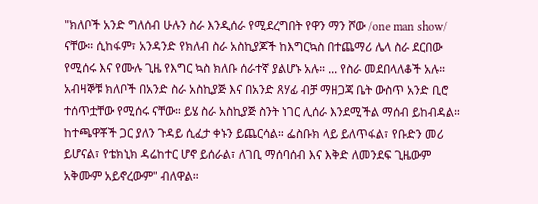"ክለቦች አንድ ግለሰብ ሁሉን ስራ እንዲሰራ የሚደረግበት የዋን ማን ሾው /one man show/ ናቸው። ሲከፋም፣ አንዳንድ የክለብ ስራ አስኪያጆች ከእግርኳስ በተጨማሪ ሌላ ስራ ደርበው የሚሰሩ እና የሙሉ ጊዜ የእግር ኳስ ክለቡ ሰራተኛ ያልሆኑ አሉ። ... የስራ መደበላለቆች አሉ። አብዛኞቹ ክለቦች በአንድ ስራ አስኪያጅ እና በአንድ ጸሃፊ ብቻ ማዘጋጃ ቤት ውስጥ አንድ ቢሮ ተሰጥቷቸው የሚሰሩ ናቸው። ይሄ ስራ አስኪያጅ ስንት ነገር ሊሰራ እንደሚችል ማሰብ ይከብዳል። ከተጫዋቾች ጋር ያለን ጉዳይ ሲፈታ ቀኑን ይጨርሳል። ፌስቡክ ላይ ይለጥፋል፣ የቡድን መሪ ይሆናል፣ የቴክኒክ ዳሬከተር ሆኖ ይሰራል፣ ለገቢ ማሰባሰብ እና እቅድ ለመንደፍ ጊዜውም አቅሙም አይኖረውም" ብለዋል።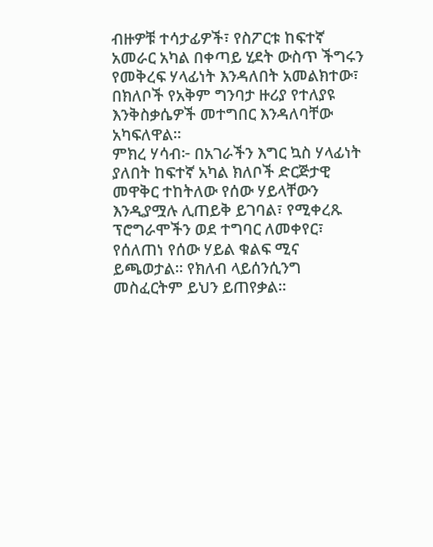ብዙዎቹ ተሳታፊዎች፣ የስፖርቱ ከፍተኛ አመራር አካል በቀጣይ ሂደት ውስጥ ችግሩን የመቅረፍ ሃላፊነት እንዳለበት አመልክተው፣ በክለቦች የአቅም ግንባታ ዙሪያ የተለያዩ እንቅስቃሴዎች መተግበር እንዳለባቸው አካፍለዋል።
ምክረ ሃሳብ፦ በአገራችን እግር ኳስ ሃላፊነት ያለበት ከፍተኛ አካል ክለቦች ድርጅታዊ መዋቅር ተከትለው የሰው ሃይላቸውን እንዲያሟሉ ሊጠይቅ ይገባል፣ የሚቀረጹ ፕሮግራሞችን ወደ ተግባር ለመቀየር፣ የሰለጠነ የሰው ሃይል ቁልፍ ሚና ይጫወታል። የክለብ ላይሰንሲንግ መስፈርትም ይህን ይጠየቃል።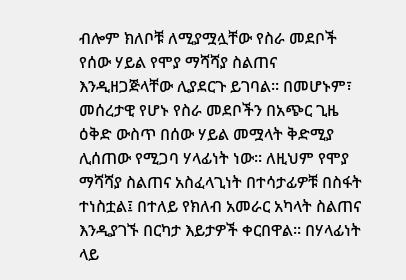ብሎም ክለቦቹ ለሚያሟሏቸው የስራ መደቦች የሰው ሃይል የሞያ ማሻሻያ ስልጠና እንዲዘጋጅላቸው ሊያደርጉ ይገባል። በመሆኑም፣ መሰረታዊ የሆኑ የስራ መደቦችን በአጭር ጊዜ ዕቅድ ውስጥ በሰው ሃይል መሟላት ቅድሚያ ሊሰጠው የሚጋባ ሃላፊነት ነው። ለዚህም የሞያ ማሻሻያ ስልጠና አስፈላጊነት በተሳታፊዎቹ በስፋት ተነስቷል፤ በተለይ የክለብ አመራር አካላት ስልጠና እንዲያገኙ በርካታ እይታዎች ቀርበዋል። በሃላፊነት ላይ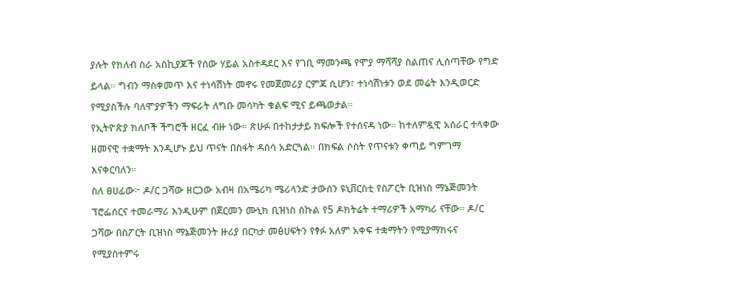ያሉት የክለብ ስራ አስኪያጆች የሰው ሃይል አስተዳደር እና የገቢ ማመንጫ የሞያ ማሻሻያ ስልጠና ሊሰጣቸው የግድ ይላል። ግብን ማስቀመጥ እና ተነሳሽነት መኖሩ የመጀመሪያ ርምጃ ሲሆን፣ ተነሳሽነቱን ወደ መሬት እንዲወርድ የሚያስችሉ ባለሞያዎችን ማፍራት ለግቡ መሳካት ቁልፍ ሚና ይጫወታል።
የኢትዮጵያ ክለቦች ችግሮች ዘርፈ ብዙ ነው። ጽሁፉ በተከታታይ ክፍሎች የተሰናዳ ነው። ከተለምዷዊ አሰራር ተላቀው ዘመናዊ ተቋማት እንዲሆኑ ይህ ጥናት በስፋት ዳሰሳ አድርጓል። በክፍል ሶስት የጥናቱን ቀጣይ ግምገማ እናቀርባለን።
ስለ ፀሀፊው፦ ዶ/ር ጋሻው ዘርጋው አብዛ በአሜሪካ ሜሪላንድ ታውሰን ዩኒቨርስቲ የስፖርት ቢዝነስ ማኔጅመንት ፕሮፌሰርና ተመራማሪ እንዲሁም በጀርመን ሙኒክ ቢዝነስ ስኩል የ5 ዶክትሬት ተማሪዎች አማካሪ ናቸው። ዶ/ር ጋሻው በስፖርት ቢዝነስ ማኔጅመንት ዙሪያ በርካታ መፅሀፍትን የፃፉ አለም አቀፍ ተቋማትን የሚያማክሩና የሚያስተምሩ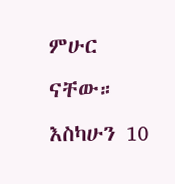ምሁር ናቸው። እስካሁን 10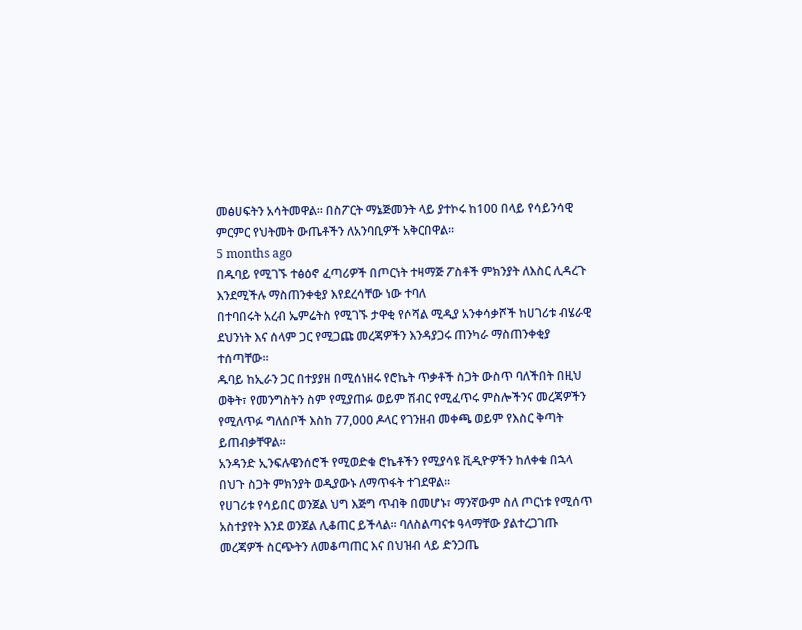መፅሀፍትን አሳትመዋል። በስፖርት ማኔጅመንት ላይ ያተኮሩ ከ100 በላይ የሳይንሳዊ ምርምር የህትመት ውጤቶችን ለአንባቢዎች አቅርበዋል።
5 months ago
በዱባይ የሚገኙ ተፅዕኖ ፈጣሪዎች በጦርነት ተዛማጅ ፖስቶች ምክንያት ለእስር ሊዳረጉ እንደሚችሉ ማስጠንቀቂያ እየደረሳቸው ነው ተባለ
በተባበሩት አረብ ኤምሬትስ የሚገኙ ታዋቂ የሶሻል ሚዲያ አንቀሳቃሾች ከሀገሪቱ ብሄራዊ ደህንነት እና ሰላም ጋር የሚጋጩ መረጃዎችን እንዳያጋሩ ጠንካራ ማስጠንቀቂያ ተሰጣቸው።
ዱባይ ከኢራን ጋር በተያያዘ በሚሰነዘሩ የሮኬት ጥቃቶች ስጋት ውስጥ ባለችበት በዚህ ወቅት፣ የመንግስትን ስም የሚያጠፉ ወይም ሽብር የሚፈጥሩ ምስሎችንና መረጃዎችን የሚለጥፉ ግለሰቦች እስከ 77,000 ዶላር የገንዘብ መቀጫ ወይም የእስር ቅጣት ይጠብቃቸዋል።
አንዳንድ ኢንፍሉዌንሰሮች የሚወድቁ ሮኬቶችን የሚያሳዩ ቪዲዮዎችን ከለቀቁ በኋላ በህጉ ስጋት ምክንያት ወዲያውኑ ለማጥፋት ተገደዋል።
የሀገሪቱ የሳይበር ወንጀል ህግ እጅግ ጥብቅ በመሆኑ፣ ማንኛውም ስለ ጦርነቱ የሚሰጥ አስተያየት እንደ ወንጀል ሊቆጠር ይችላል። ባለስልጣናቱ ዓላማቸው ያልተረጋገጡ መረጃዎች ስርጭትን ለመቆጣጠር እና በህዝብ ላይ ድንጋጤ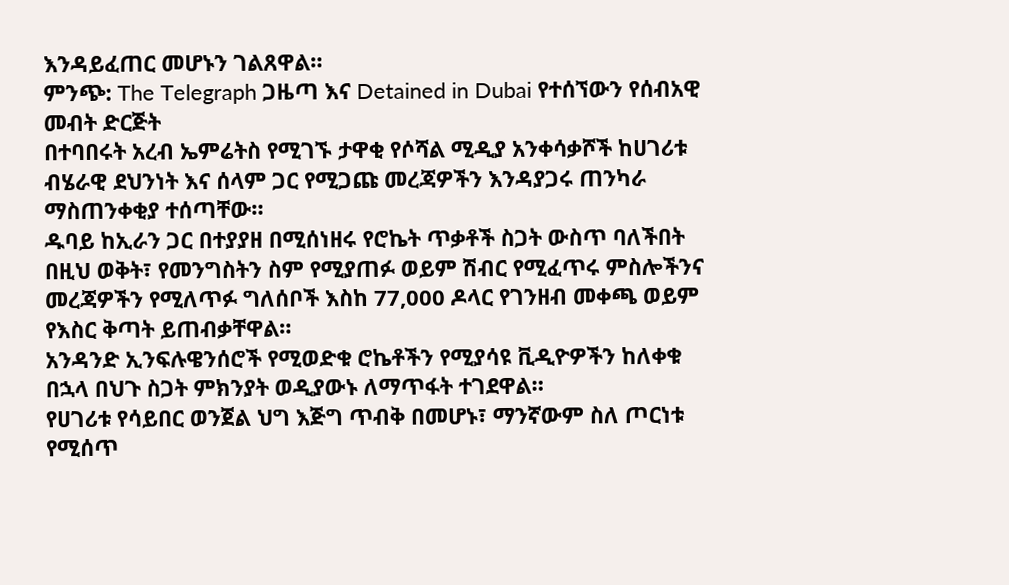እንዳይፈጠር መሆኑን ገልጸዋል።
ምንጭ: The Telegraph ጋዜጣ እና Detained in Dubai የተሰኘውን የሰብአዊ መብት ድርጅት
በተባበሩት አረብ ኤምሬትስ የሚገኙ ታዋቂ የሶሻል ሚዲያ አንቀሳቃሾች ከሀገሪቱ ብሄራዊ ደህንነት እና ሰላም ጋር የሚጋጩ መረጃዎችን እንዳያጋሩ ጠንካራ ማስጠንቀቂያ ተሰጣቸው።
ዱባይ ከኢራን ጋር በተያያዘ በሚሰነዘሩ የሮኬት ጥቃቶች ስጋት ውስጥ ባለችበት በዚህ ወቅት፣ የመንግስትን ስም የሚያጠፉ ወይም ሽብር የሚፈጥሩ ምስሎችንና መረጃዎችን የሚለጥፉ ግለሰቦች እስከ 77,000 ዶላር የገንዘብ መቀጫ ወይም የእስር ቅጣት ይጠብቃቸዋል።
አንዳንድ ኢንፍሉዌንሰሮች የሚወድቁ ሮኬቶችን የሚያሳዩ ቪዲዮዎችን ከለቀቁ በኋላ በህጉ ስጋት ምክንያት ወዲያውኑ ለማጥፋት ተገደዋል።
የሀገሪቱ የሳይበር ወንጀል ህግ እጅግ ጥብቅ በመሆኑ፣ ማንኛውም ስለ ጦርነቱ የሚሰጥ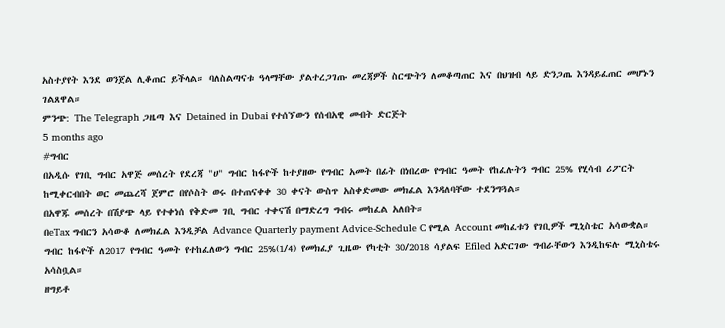አስተያየት እንደ ወንጀል ሊቆጠር ይችላል። ባለስልጣናቱ ዓላማቸው ያልተረጋገጡ መረጃዎች ስርጭትን ለመቆጣጠር እና በህዝብ ላይ ድንጋጤ እንዳይፈጠር መሆኑን ገልጸዋል።
ምንጭ: The Telegraph ጋዜጣ እና Detained in Dubai የተሰኘውን የሰብአዊ መብት ድርጅት
5 months ago
#ግብር
በአዲሱ የገቢ ግብር አዋጅ መሰረት የደረጃ "ሀ" ግብር ከፋዮች ከተያዘው የግብር አመት በፊት በነበረው የግብር ዓመት የከፈሉትን ግብር 25% የሂሳብ ሪፖርት ከሚቀርብበት ወር መጨረሻ ጀምሮ በየሶስት ወሩ በተጠናቀቀ 30 ቀናት ውስጥ አስቀድመው መክፈል እንዳለባቸው ተደንግጓል።
በአዋጁ መሰረት በሽያጭ ላይ የተቀነሰ የቅድመ ገቢ ግብር ተቀናሽ በማድረግ ግብሩ መከፈል አለበት።
በeTax ግብርን አሳውቆ ለመክፈል እንዲቻል Advance Quarterly payment Advice-Schedule C የሚል Account መከፈቱን የገቢዎች ሚኒስቴር አሳውቋል።
ግብር ከፋዮች ለ2017 የግብር ዓመት የተከፈለውን ግብር 25%(1/4) የመክፈያ ጊዜው የካቲት 30/2018 ሳያልፍ Efiled አድርገው ግብራቸውን እንዲከፍሉ ሚኒስቴሩ አሳስቧል።
ዘግይቶ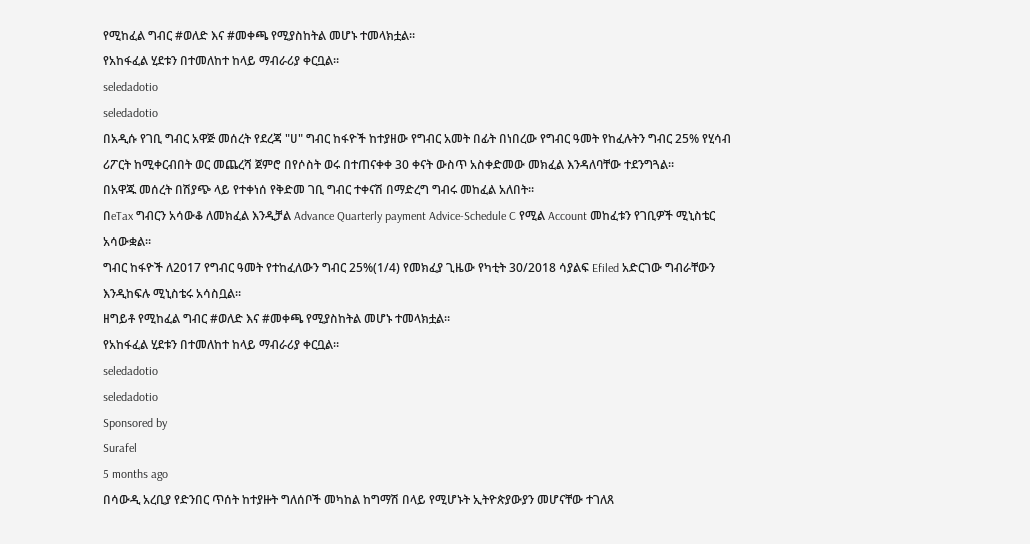የሚከፈል ግብር #ወለድ እና #መቀጫ የሚያስከትል መሆኑ ተመላክቷል።
የአከፋፈል ሂደቱን በተመለከተ ከላይ ማብራሪያ ቀርቧል።
seledadotio
seledadotio
በአዲሱ የገቢ ግብር አዋጅ መሰረት የደረጃ "ሀ" ግብር ከፋዮች ከተያዘው የግብር አመት በፊት በነበረው የግብር ዓመት የከፈሉትን ግብር 25% የሂሳብ ሪፖርት ከሚቀርብበት ወር መጨረሻ ጀምሮ በየሶስት ወሩ በተጠናቀቀ 30 ቀናት ውስጥ አስቀድመው መክፈል እንዳለባቸው ተደንግጓል።
በአዋጁ መሰረት በሽያጭ ላይ የተቀነሰ የቅድመ ገቢ ግብር ተቀናሽ በማድረግ ግብሩ መከፈል አለበት።
በeTax ግብርን አሳውቆ ለመክፈል እንዲቻል Advance Quarterly payment Advice-Schedule C የሚል Account መከፈቱን የገቢዎች ሚኒስቴር አሳውቋል።
ግብር ከፋዮች ለ2017 የግብር ዓመት የተከፈለውን ግብር 25%(1/4) የመክፈያ ጊዜው የካቲት 30/2018 ሳያልፍ Efiled አድርገው ግብራቸውን እንዲከፍሉ ሚኒስቴሩ አሳስቧል።
ዘግይቶ የሚከፈል ግብር #ወለድ እና #መቀጫ የሚያስከትል መሆኑ ተመላክቷል።
የአከፋፈል ሂደቱን በተመለከተ ከላይ ማብራሪያ ቀርቧል።
seledadotio
seledadotio
Sponsored by
Surafel
5 months ago
በሳውዲ አረቢያ የድንበር ጥሰት ከተያዙት ግለሰቦች መካከል ከግማሽ በላይ የሚሆኑት ኢትዮጵያውያን መሆናቸው ተገለጸ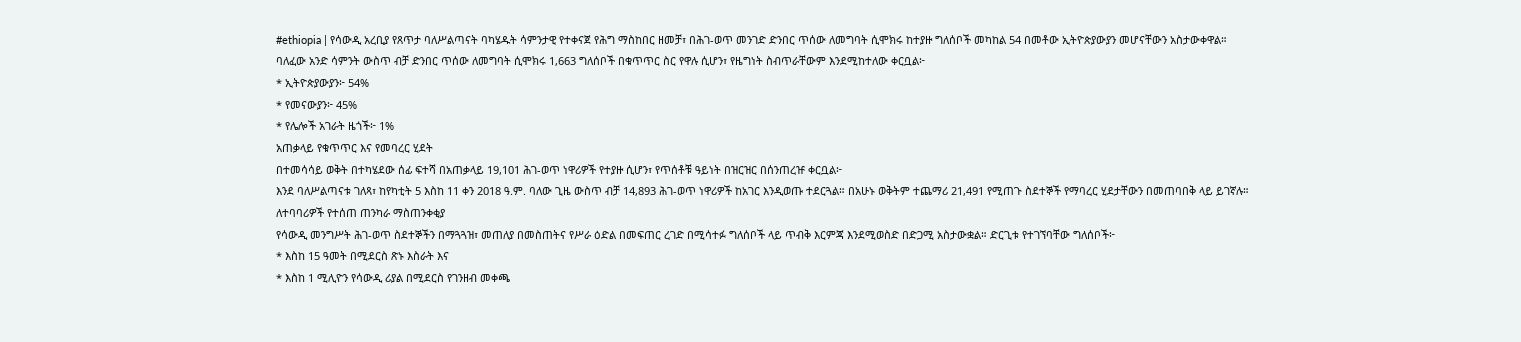#ethiopia | የሳውዲ አረቢያ የጸጥታ ባለሥልጣናት ባካሄዱት ሳምንታዊ የተቀናጀ የሕግ ማስከበር ዘመቻ፣ በሕገ-ወጥ መንገድ ድንበር ጥሰው ለመግባት ሲሞክሩ ከተያዙ ግለሰቦች መካከል 54 በመቶው ኢትዮጵያውያን መሆናቸውን አስታውቀዋል።
ባለፈው አንድ ሳምንት ውስጥ ብቻ ድንበር ጥሰው ለመግባት ሲሞክሩ 1,663 ግለሰቦች በቁጥጥር ስር የዋሉ ሲሆን፣ የዜግነት ስብጥራቸውም እንደሚከተለው ቀርቧል፦
* ኢትዮጵያውያን፦ 54%
* የመናውያን፦ 45%
* የሌሎች አገራት ዜጎች፦ 1%
አጠቃላይ የቁጥጥር እና የመባረር ሂደት
በተመሳሳይ ወቅት በተካሄደው ሰፊ ፍተሻ በአጠቃላይ 19,101 ሕገ-ወጥ ነዋሪዎች የተያዙ ሲሆን፣ የጥሰቶቹ ዓይነት በዝርዝር በሰንጠረዡ ቀርቧል፦
እንደ ባለሥልጣናቱ ገለጻ፣ ከየካቲት 5 እስከ 11 ቀን 2018 ዓ.ም. ባለው ጊዜ ውስጥ ብቻ 14,893 ሕገ-ወጥ ነዋሪዎች ከአገር እንዲወጡ ተደርጓል። በአሁኑ ወቅትም ተጨማሪ 21,491 የሚጠጉ ስደተኞች የማባረር ሂደታቸውን በመጠባበቅ ላይ ይገኛሉ።
ለተባባሪዎች የተሰጠ ጠንካራ ማስጠንቀቂያ
የሳውዲ መንግሥት ሕገ-ወጥ ስደተኞችን በማጓጓዝ፣ መጠለያ በመስጠትና የሥራ ዕድል በመፍጠር ረገድ በሚሳተፉ ግለሰቦች ላይ ጥብቅ እርምጃ እንደሚወስድ በድጋሚ አስታውቋል። ድርጊቱ የተገኘባቸው ግለሰቦች፦
* እስከ 15 ዓመት በሚደርስ ጽኑ እስራት እና
* እስከ 1 ሚሊዮን የሳውዲ ሪያል በሚደርስ የገንዘብ መቀጫ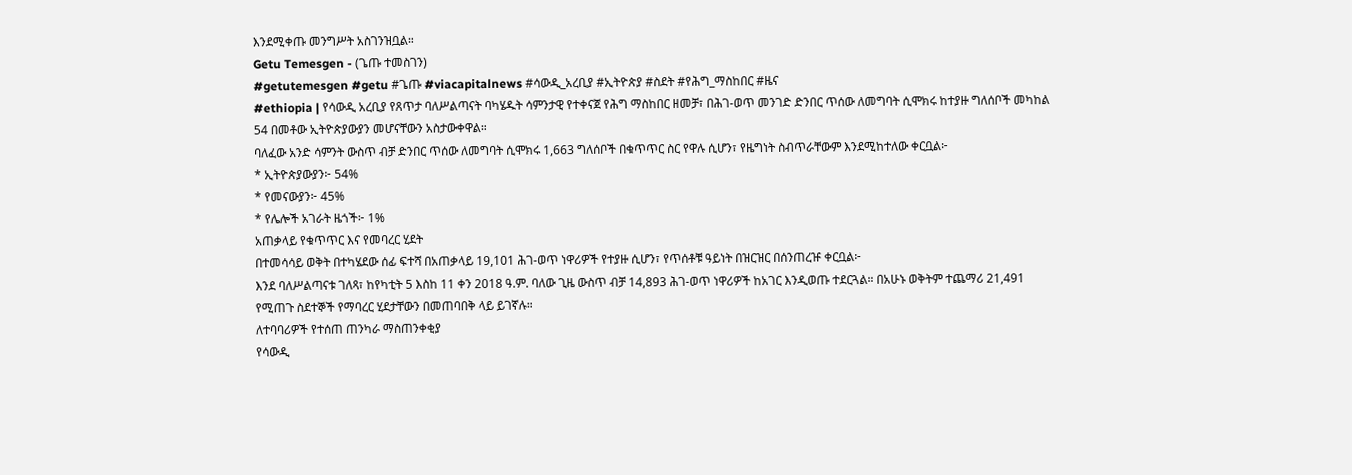እንደሚቀጡ መንግሥት አስገንዝቧል።
Getu Temesgen - (ጌጡ ተመስገን)
#getutemesgen #getu #ጌጡ #viacapitalnews #ሳውዲ_አረቢያ #ኢትዮጵያ #ስደት #የሕግ_ማስከበር #ዜና
#ethiopia | የሳውዲ አረቢያ የጸጥታ ባለሥልጣናት ባካሄዱት ሳምንታዊ የተቀናጀ የሕግ ማስከበር ዘመቻ፣ በሕገ-ወጥ መንገድ ድንበር ጥሰው ለመግባት ሲሞክሩ ከተያዙ ግለሰቦች መካከል 54 በመቶው ኢትዮጵያውያን መሆናቸውን አስታውቀዋል።
ባለፈው አንድ ሳምንት ውስጥ ብቻ ድንበር ጥሰው ለመግባት ሲሞክሩ 1,663 ግለሰቦች በቁጥጥር ስር የዋሉ ሲሆን፣ የዜግነት ስብጥራቸውም እንደሚከተለው ቀርቧል፦
* ኢትዮጵያውያን፦ 54%
* የመናውያን፦ 45%
* የሌሎች አገራት ዜጎች፦ 1%
አጠቃላይ የቁጥጥር እና የመባረር ሂደት
በተመሳሳይ ወቅት በተካሄደው ሰፊ ፍተሻ በአጠቃላይ 19,101 ሕገ-ወጥ ነዋሪዎች የተያዙ ሲሆን፣ የጥሰቶቹ ዓይነት በዝርዝር በሰንጠረዡ ቀርቧል፦
እንደ ባለሥልጣናቱ ገለጻ፣ ከየካቲት 5 እስከ 11 ቀን 2018 ዓ.ም. ባለው ጊዜ ውስጥ ብቻ 14,893 ሕገ-ወጥ ነዋሪዎች ከአገር እንዲወጡ ተደርጓል። በአሁኑ ወቅትም ተጨማሪ 21,491 የሚጠጉ ስደተኞች የማባረር ሂደታቸውን በመጠባበቅ ላይ ይገኛሉ።
ለተባባሪዎች የተሰጠ ጠንካራ ማስጠንቀቂያ
የሳውዲ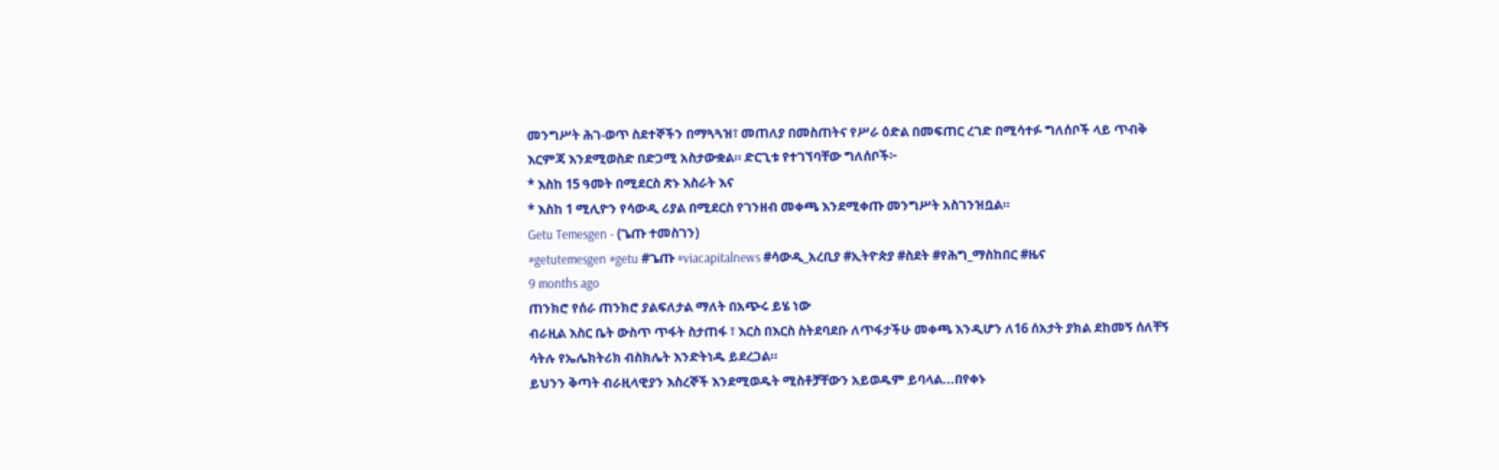መንግሥት ሕገ-ወጥ ስደተኞችን በማጓጓዝ፣ መጠለያ በመስጠትና የሥራ ዕድል በመፍጠር ረገድ በሚሳተፉ ግለሰቦች ላይ ጥብቅ እርምጃ እንደሚወስድ በድጋሚ አስታውቋል። ድርጊቱ የተገኘባቸው ግለሰቦች፦
* እስከ 15 ዓመት በሚደርስ ጽኑ እስራት እና
* እስከ 1 ሚሊዮን የሳውዲ ሪያል በሚደርስ የገንዘብ መቀጫ እንደሚቀጡ መንግሥት አስገንዝቧል።
Getu Temesgen - (ጌጡ ተመስገን)
#getutemesgen #getu #ጌጡ #viacapitalnews #ሳውዲ_አረቢያ #ኢትዮጵያ #ስደት #የሕግ_ማስከበር #ዜና
9 months ago
ጠንክሮ የሰራ ጠንክሮ ያልፍለታል ማለት በአጭሩ ይሄ ነው
ብራዚል እስር ቤት ውስጥ ጥፋት ስታጠፋ ፣ እርስ በእርስ ስትደባደቡ ለጥፋታችሁ መቀጫ እንዲሆን ለ16 ሰአታት ያክል ደከመኝ ሰለቸኝ ሳትሉ የኤሌክትሪክ ብስክሌት እንድትነዱ ይደረጋል።
ይህንን ቅጣት ብራዚላዊያን እስረኞች እንደሚወዱት ሚስቶቻቸውን አይወዱም ይባላል...በየቀኑ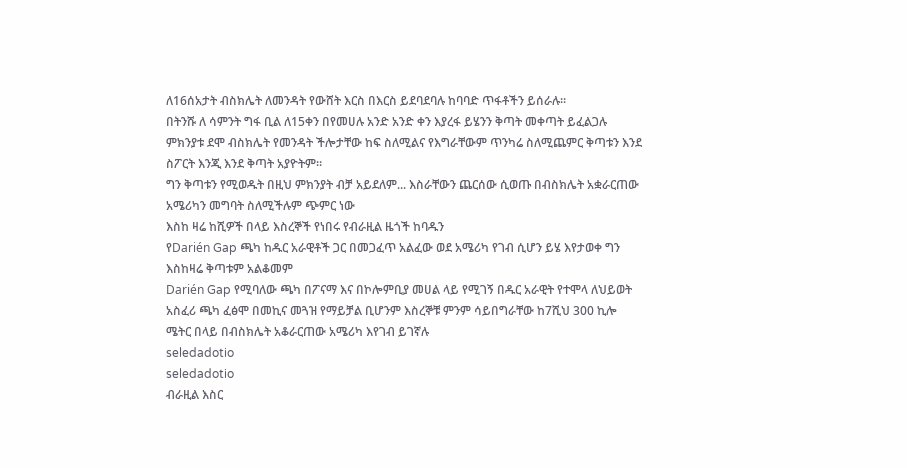ለ16ሰአታት ብስክሌት ለመንዳት የውሸት እርስ በእርስ ይደባደባሉ ከባባድ ጥፋቶችን ይሰራሉ።
በትንሹ ለ ሳምንት ግፋ ቢል ለ15ቀን በየመሀሉ አንድ አንድ ቀን እያረፋ ይሄንን ቅጣት መቀጣት ይፈልጋሉ ምክንያቱ ደሞ ብስክሌት የመንዳት ችሎታቸው ከፍ ስለሚልና የእግራቸውም ጥንካሬ ስለሚጨምር ቅጣቱን እንደ ስፖርት እንጂ እንደ ቅጣት አያዮትም።
ግን ቅጣቱን የሚወዱት በዚህ ምክንያት ብቻ አይደለም... እስራቸውን ጨርሰው ሲወጡ በብስክሌት አቋራርጠው አሜሪካን መግባት ስለሚችሉም ጭምር ነው
እስከ ዛሬ ከሺዎች በላይ እስረኞች የነበሩ የብራዚል ዜጎች ከባዱን
የDarién Gap ጫካ ከዱር አራዊቶች ጋር በመጋፈጥ አልፈው ወደ አሜሪካ የገብ ሲሆን ይሄ እየታወቀ ግን እስከዛሬ ቅጣቱም አልቆመም
Darién Gap የሚባለው ጫካ በፖናማ እና በኮሎምቢያ መሀል ላይ የሚገኝ በዱር አራዊት የተሞላ ለህይወት አስፈሪ ጫካ ፈፅሞ በመኪና መጓዝ የማይቻል ቢሆንም እስረኞቹ ምንም ሳይበግራቸው ከ7ሺህ 300 ኪሎ ሜትር በላይ በብስክሌት አቆራርጠው አሜሪካ እየገብ ይገኛሉ
seledadotio
seledadotio
ብራዚል እስር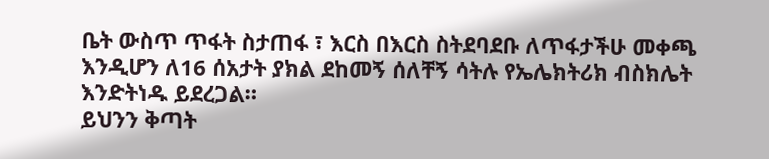ቤት ውስጥ ጥፋት ስታጠፋ ፣ እርስ በእርስ ስትደባደቡ ለጥፋታችሁ መቀጫ እንዲሆን ለ16 ሰአታት ያክል ደከመኝ ሰለቸኝ ሳትሉ የኤሌክትሪክ ብስክሌት እንድትነዱ ይደረጋል።
ይህንን ቅጣት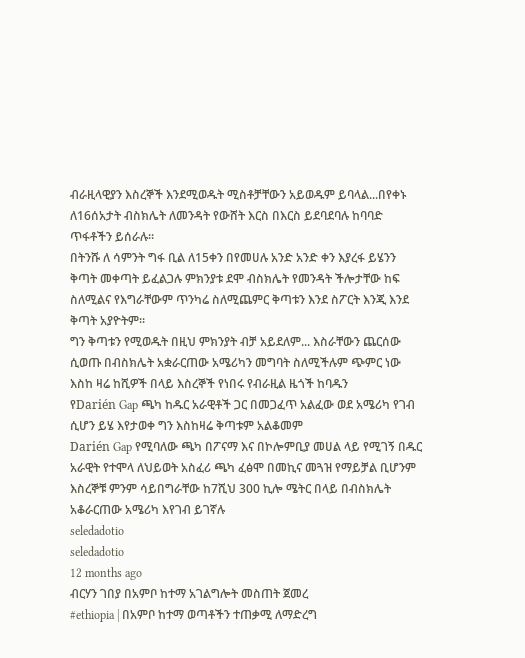ብራዚላዊያን እስረኞች እንደሚወዱት ሚስቶቻቸውን አይወዱም ይባላል...በየቀኑ ለ16ሰአታት ብስክሌት ለመንዳት የውሸት እርስ በእርስ ይደባደባሉ ከባባድ ጥፋቶችን ይሰራሉ።
በትንሹ ለ ሳምንት ግፋ ቢል ለ15ቀን በየመሀሉ አንድ አንድ ቀን እያረፋ ይሄንን ቅጣት መቀጣት ይፈልጋሉ ምክንያቱ ደሞ ብስክሌት የመንዳት ችሎታቸው ከፍ ስለሚልና የእግራቸውም ጥንካሬ ስለሚጨምር ቅጣቱን እንደ ስፖርት እንጂ እንደ ቅጣት አያዮትም።
ግን ቅጣቱን የሚወዱት በዚህ ምክንያት ብቻ አይደለም... እስራቸውን ጨርሰው ሲወጡ በብስክሌት አቋራርጠው አሜሪካን መግባት ስለሚችሉም ጭምር ነው
እስከ ዛሬ ከሺዎች በላይ እስረኞች የነበሩ የብራዚል ዜጎች ከባዱን
የDarién Gap ጫካ ከዱር አራዊቶች ጋር በመጋፈጥ አልፈው ወደ አሜሪካ የገብ ሲሆን ይሄ እየታወቀ ግን እስከዛሬ ቅጣቱም አልቆመም
Darién Gap የሚባለው ጫካ በፖናማ እና በኮሎምቢያ መሀል ላይ የሚገኝ በዱር አራዊት የተሞላ ለህይወት አስፈሪ ጫካ ፈፅሞ በመኪና መጓዝ የማይቻል ቢሆንም እስረኞቹ ምንም ሳይበግራቸው ከ7ሺህ 300 ኪሎ ሜትር በላይ በብስክሌት አቆራርጠው አሜሪካ እየገብ ይገኛሉ
seledadotio
seledadotio
12 months ago
ብርሃን ገበያ በአምቦ ከተማ አገልግሎት መስጠት ጀመረ
#ethiopia | በአምቦ ከተማ ወጣቶችን ተጠቃሚ ለማድረግ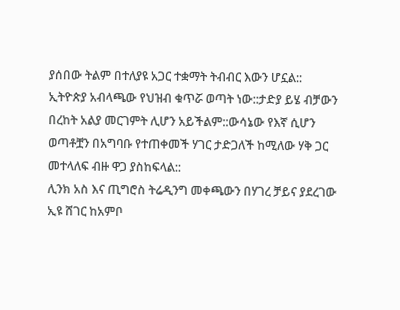ያሰበው ትልም በተለያዩ አጋር ተቋማት ትብብር እውን ሆኗል::
ኢትዮጵያ አብላጫው የህዝብ ቁጥሯ ወጣት ነው::ታድያ ይሄ ብቻውን በረከት አልያ መርገምት ሊሆን አይችልም::ውሳኔው የእኛ ሲሆን ወጣቶቿን በአግባቡ የተጠቀመች ሃገር ታድጋለች ከሚለው ሃቅ ጋር መተላለፍ ብዙ ዋጋ ያስከፍላል::
ሊንክ አስ እና ጢግሮስ ትሬዲንግ መቀጫውን በሃገረ ቻይና ያደረገው ኢዩ ሸገር ከአምቦ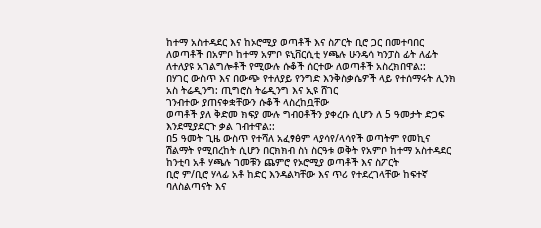ከተማ አስተዳደር እና ከኦሮሚያ ወጣቶች እና ስፖርት ቢሮ ጋር በመተባበር ለወጣቶች በአምቦ ከተማ አምቦ ዩኒቨርሲቲ ሃጫሉ ሁንዴሳ ካንፓስ ፊት ለፊት ለተለያዩ አገልግሎቶች የሚውሉ ሱቆች ሰርተው ለወጣቶች አስረክበዋል::
በሃገር ውስጥ እና በውጭ የተለያይ የንግድ እንቅስቃሴዎች ላይ የተሰማሩት ሊንክ አስ ትሬዲንግ: ጢግሮስ ትሬዲንግ እና ኢዩ ሸገር
ገንብተው ያጠናቀቋቸውን ሱቆች ላስረከቧቸው
ወጣቶች ያለ ቅድመ ክፍያ ሙሉ ግብዐቶችን ያቀረቡ ሲሆን ለ 5 ዓመታት ድጋፍ እንደሚያደርጉ ቃል ገብተዋል::
በ5 ዓመት ጊዜ ውስጥ የተሻለ አፈፃፅም ላያሳየ/ላሳየች ወጣትም የመኪና ሽልማት የሚበረከት ሲሆን በርክክብ ስነ ስርዓቱ ወቅት የአምቦ ከተማ አስተዳደር ከንቲባ አቶ ሃጫሉ ገመቹን ጨምሮ የኦሮሚያ ወጣቶች እና ስፖርት
ቢሮ ም/ቢሮ ሃላፊ አቶ ከድር እንዳልካቸው እና ጥሪ የተደረገላቸው ከፍተኛ ባለስልጣናት እና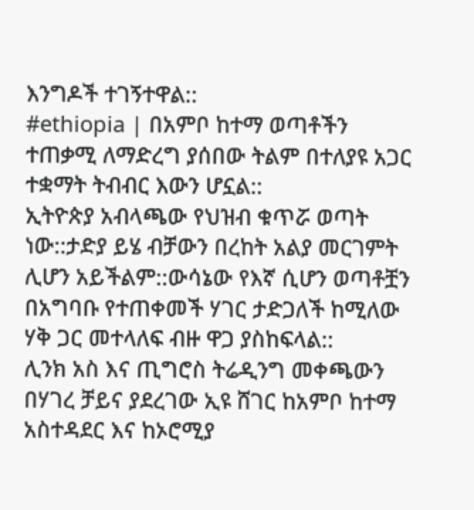እንግዶች ተገኝተዋል::
#ethiopia | በአምቦ ከተማ ወጣቶችን ተጠቃሚ ለማድረግ ያሰበው ትልም በተለያዩ አጋር ተቋማት ትብብር እውን ሆኗል::
ኢትዮጵያ አብላጫው የህዝብ ቁጥሯ ወጣት ነው::ታድያ ይሄ ብቻውን በረከት አልያ መርገምት ሊሆን አይችልም::ውሳኔው የእኛ ሲሆን ወጣቶቿን በአግባቡ የተጠቀመች ሃገር ታድጋለች ከሚለው ሃቅ ጋር መተላለፍ ብዙ ዋጋ ያስከፍላል::
ሊንክ አስ እና ጢግሮስ ትሬዲንግ መቀጫውን በሃገረ ቻይና ያደረገው ኢዩ ሸገር ከአምቦ ከተማ አስተዳደር እና ከኦሮሚያ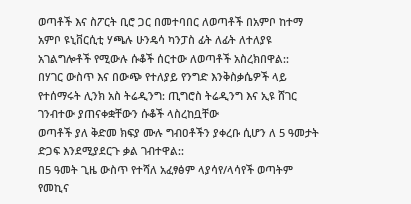ወጣቶች እና ስፖርት ቢሮ ጋር በመተባበር ለወጣቶች በአምቦ ከተማ አምቦ ዩኒቨርሲቲ ሃጫሉ ሁንዴሳ ካንፓስ ፊት ለፊት ለተለያዩ አገልግሎቶች የሚውሉ ሱቆች ሰርተው ለወጣቶች አስረክበዋል::
በሃገር ውስጥ እና በውጭ የተለያይ የንግድ እንቅስቃሴዎች ላይ የተሰማሩት ሊንክ አስ ትሬዲንግ: ጢግሮስ ትሬዲንግ እና ኢዩ ሸገር
ገንብተው ያጠናቀቋቸውን ሱቆች ላስረከቧቸው
ወጣቶች ያለ ቅድመ ክፍያ ሙሉ ግብዐቶችን ያቀረቡ ሲሆን ለ 5 ዓመታት ድጋፍ እንደሚያደርጉ ቃል ገብተዋል::
በ5 ዓመት ጊዜ ውስጥ የተሻለ አፈፃፅም ላያሳየ/ላሳየች ወጣትም የመኪና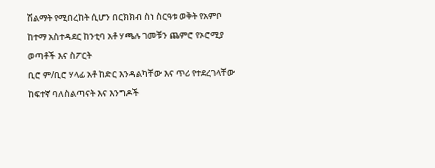ሽልማት የሚበረከት ሲሆን በርክክብ ስነ ስርዓቱ ወቅት የአምቦ ከተማ አስተዳደር ከንቲባ አቶ ሃጫሉ ገመቹን ጨምሮ የኦሮሚያ ወጣቶች እና ስፖርት
ቢሮ ም/ቢሮ ሃላፊ አቶ ከድር እንዳልካቸው እና ጥሪ የተደረገላቸው ከፍተኛ ባለስልጣናት እና እንግዶች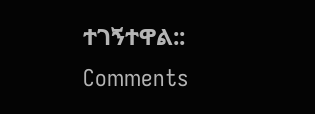ተገኝተዋል::
Comments